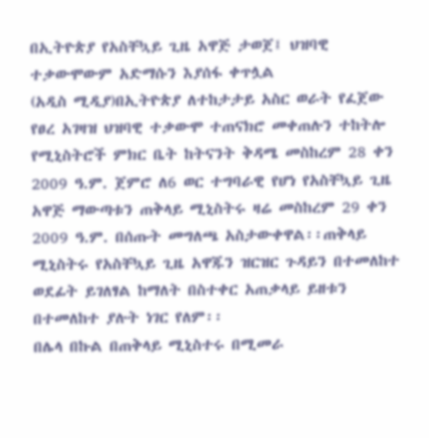በኢትዮጵያ የአስቸኳይ ጊዜ አዋጅ ታወጀ፤ ህዝባዊ ተቃውሞውም አድማሱን እያሰፋ ቀጥሏል
(አዲስ ሚዲያ)በኢትዮጵያ ለተከታታይ አስር ወራት የፈጀው የፀረ አገዛዝ ህዝባዊ ተቃውሞ ተጠናክሮ መቀጠሉን ተከትሎ የሚኒስትሮች ምክር ቤት ከትናንት ቅዳሜ መስከረም 28 ቀን 2009 ዓ.ም. ጀምሮ ለ6 ወር ተግባራዊ የሆነ የአስቸኳይ ጊዜ አዋጅ ማውጣቱን ጠቅላይ ሚኒስትሩ ዛሬ መስከረም 29 ቀን 2009 ዓ.ም. በሰጡት መግለጫ አስታውቀዋል፡፡ጠቅላይ ሚኒስትሩ የአስቸኳይ ጊዜ አዋጁን ዝርዝር ጉዳይን በተመለከተ ወደፊት ይገለፃል ከማለት በስተቀር አጠቃላይ ይዘቱን በተመለከተ ያሉት ነገር የለም፡፡
በሌላ በኩል በጠቅላይ ሚኒስተሩ በሚመራ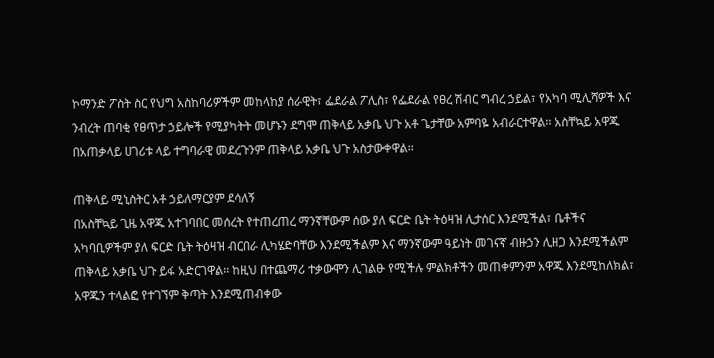ኮማንድ ፖስት ስር የህግ አስከባሪዎችም መከላከያ ሰራዊት፣ ፌደራል ፖሊስ፣ የፌደራል የፀረ ሽብር ግብረ ኃይል፣ የአካባ ሚሊሻዎች እና ንብረት ጠባቂ የፀጥታ ኃይሎች የሚያካትት መሆኑን ደግሞ ጠቅላይ አቃቤ ህጉ አቶ ጌታቸው አምባዬ አብራርተዋል፡፡ አስቸኳይ አዋጁ በአጠቃላይ ሀገሪቱ ላይ ተግባራዊ መደረጉንም ጠቅላይ አቃቤ ህጉ አስታውቀዋል፡፡

ጠቅላይ ሚኒስትር አቶ ኃይለማርያም ደሳለኝ
በአስቸኳይ ጊዜ አዋጁ አተገባበር መሰረት የተጠረጠረ ማንኛቸውም ሰው ያለ ፍርድ ቤት ትዕዛዝ ሊታሰር እንደሚችል፣ ቤቶችና አካባቢዎችም ያለ ፍርድ ቤት ትዕዛዝ ብርበራ ሊካሄድባቸው እንደሚችልም እና ማንኛውም ዓይነት መገናኛ ብዙኃን ሊዘጋ እንደሚችልም ጠቅላይ አቃቤ ህጉ ይፋ አድርገዋል፡፡ ከዚህ በተጨማሪ ተቃውሞን ሊገልፁ የሚችሉ ምልክቶችን መጠቀምንም አዋጁ እንደሚከለክል፣ አዋጁን ተላልፎ የተገኘም ቅጣት እንደሚጠብቀው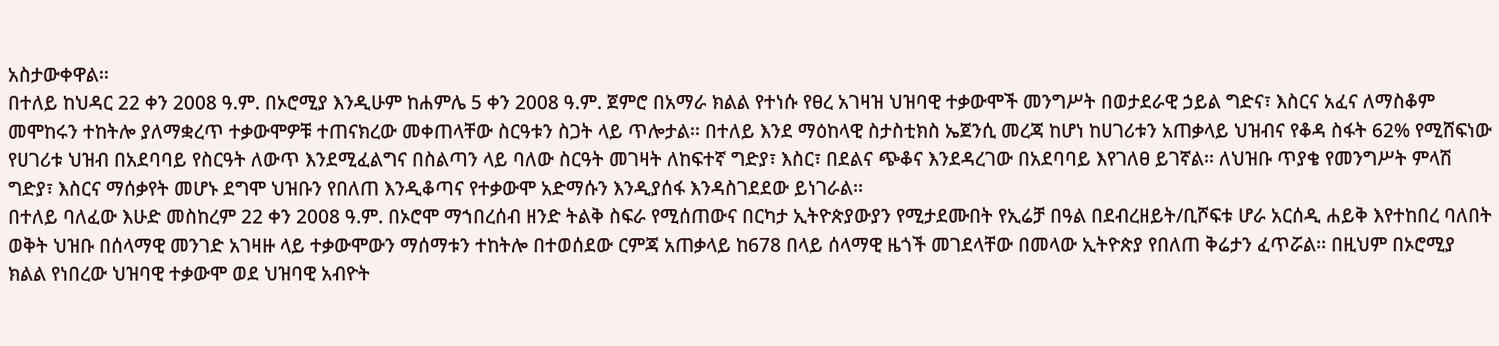አስታውቀዋል፡፡
በተለይ ከህዳር 22 ቀን 2008 ዓ.ም. በኦሮሚያ እንዲሁም ከሐምሌ 5 ቀን 2008 ዓ.ም. ጀምሮ በአማራ ክልል የተነሱ የፀረ አገዛዝ ህዝባዊ ተቃውሞች መንግሥት በወታደራዊ ኃይል ግድና፣ እስርና አፈና ለማስቆም መሞከሩን ተከትሎ ያለማቋረጥ ተቃውሞዎቹ ተጠናክረው መቀጠላቸው ስርዓቱን ስጋት ላይ ጥሎታል፡፡ በተለይ እንደ ማዕከላዊ ስታስቲክስ ኤጀንሲ መረጃ ከሆነ ከሀገሪቱን አጠቃላይ ህዝብና የቆዳ ስፋት 62% የሚሸፍነው የሀገሪቱ ህዝብ በአደባባይ የስርዓት ለውጥ እንደሚፈልግና በስልጣን ላይ ባለው ስርዓት መገዛት ለከፍተኛ ግድያ፣ እስር፣ በደልና ጭቆና እንደዳረገው በአደባባይ እየገለፀ ይገኛል፡፡ ለህዝቡ ጥያቄ የመንግሥት ምላሽ ግድያ፣ እስርና ማሰቃየት መሆኑ ደግሞ ህዝቡን የበለጠ እንዲቆጣና የተቃውሞ አድማሱን እንዲያሰፋ እንዳስገደደው ይነገራል፡፡
በተለይ ባለፈው እሁድ መስከረም 22 ቀን 2008 ዓ.ም. በኦሮሞ ማኀበረሰብ ዘንድ ትልቅ ስፍራ የሚሰጠውና በርካታ ኢትዮጵያውያን የሚታደሙበት የኢሬቻ በዓል በደብረዘይት/ቢሾፍቱ ሆራ አርሰዲ ሐይቅ እየተከበረ ባለበት ወቅት ህዝቡ በሰላማዊ መንገድ አገዛዙ ላይ ተቃውሞውን ማሰማቱን ተከትሎ በተወሰደው ርምጃ አጠቃላይ ከ678 በላይ ሰላማዊ ዜጎች መገደላቸው በመላው ኢትዮጵያ የበለጠ ቅሬታን ፈጥሯል፡፡ በዚህም በኦሮሚያ ክልል የነበረው ህዝባዊ ተቃውሞ ወደ ህዝባዊ አብዮት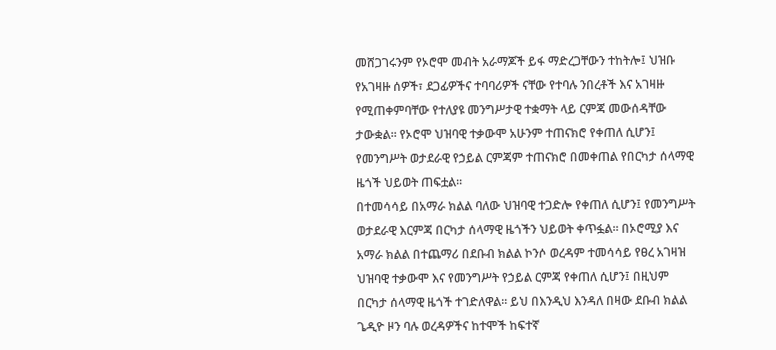መሸጋገሩንም የኦሮሞ መብት አራማጆች ይፋ ማድረጋቸውን ተከትሎ፤ ህዝቡ የአገዛዙ ሰዎች፣ ደጋፊዎችና ተባባሪዎች ናቸው የተባሉ ንበረቶች እና አገዛዙ የሚጠቀምባቸው የተለያዩ መንግሥታዊ ተቋማት ላይ ርምጃ መውሰዳቸው ታውቋል፡፡ የኦሮሞ ህዝባዊ ተቃውሞ አሁንም ተጠናክሮ የቀጠለ ሲሆን፤ የመንግሥት ወታደራዊ የኃይል ርምጃም ተጠናክሮ በመቀጠል የበርካታ ሰላማዊ ዜጎች ህይወት ጠፍቷል፡፡
በተመሳሳይ በአማራ ክልል ባለው ህዝባዊ ተጋድሎ የቀጠለ ሲሆን፤ የመንግሥት ወታደራዊ እርምጃ በርካታ ሰላማዊ ዜጎችን ህይወት ቀጥፏል፡፡ በኦሮሚያ እና አማራ ክልል በተጨማሪ በደቡብ ክልል ኮንሶ ወረዳም ተመሳሳይ የፀረ አገዛዝ ህዝባዊ ተቃውሞ እና የመንግሥት የኃይል ርምጃ የቀጠለ ሲሆን፤ በዚህም በርካታ ሰላማዊ ዜጎች ተገድለዋል፡፡ ይህ በእንዲህ እንዳለ በዛው ደቡብ ክልል ጌዲዮ ዞን ባሉ ወረዳዎችና ከተሞች ከፍተኛ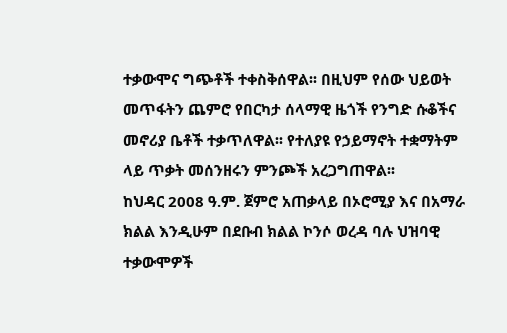ተቃውሞና ግጭቶች ተቀስቅሰዋል፡፡ በዚህም የሰው ህይወት መጥፋትን ጨምሮ የበርካታ ሰላማዊ ዜጎች የንግድ ሱቆችና መኖሪያ ቤቶች ተቃጥለዋል፡፡ የተለያዩ የኃይማኖት ተቋማትም ላይ ጥቃት መሰንዘሩን ምንጮች አረጋግጠዋል፡፡
ከህዳር 2008 ዓ.ም. ጀምሮ አጠቃላይ በኦሮሚያ እና በአማራ ክልል እንዲሁም በደቡብ ክልል ኮንሶ ወረዳ ባሉ ህዝባዊ ተቃውሞዎች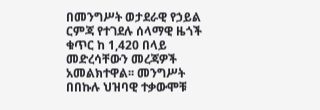በመንግሥት ወታደራዊ የኃይል ርምጃ የተገደሉ ሰላማዊ ዜጎች ቁጥር ከ 1,420 በላይ መድረሳቸውን መረጃዎች አመልክተዋል፡፡ መንግሥት በበኩሉ ህዝባዊ ተቃውሞቹ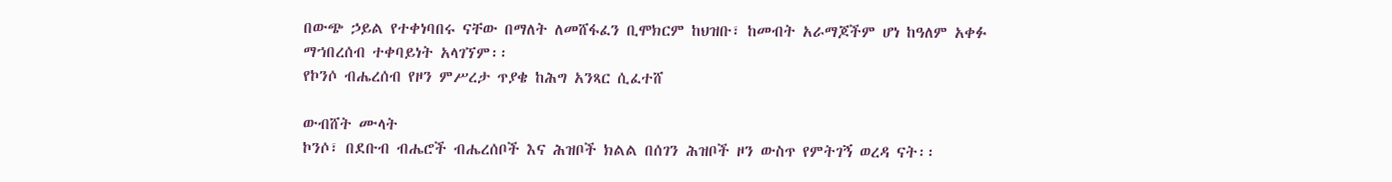በውጭ ኃይል የተቀነባበሩ ናቸው በማለት ለመሸፋፈን ቢሞክርም ከህዝቡ፣ ከመብት አራማጆችም ሆነ ከዓለም አቀፉ ማኀበረሰብ ተቀባይነት አላገኘም፡፡
የኮንሶ ብሔረሰብ የዞን ምሥረታ ጥያቄ ከሕግ አንጻር ሲፈተሸ

ውብሸት ሙላት
ኮንሶ፣ በደቡብ ብሔሮች ብሔረሰቦች እና ሕዝቦች ክልል በሰገን ሕዝቦች ዞን ውስጥ የምትገኝ ወረዳ ናት፡፡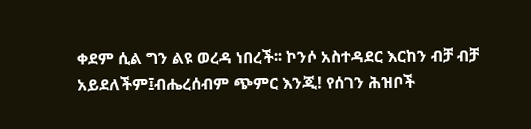ቀደም ሲል ግን ልዩ ወረዳ ነበረች፡፡ ኮንሶ አስተዳደር እርከን ብቻ ብቻ አይደለችም፤ብሔረሰብም ጭምር እንጂ! የሰገን ሕዝቦች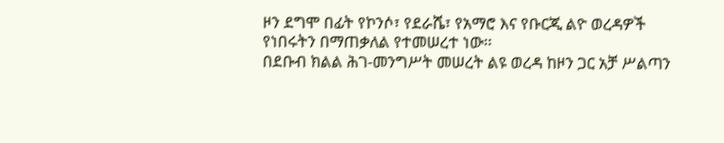ዞን ደግሞ በፊት የኮንሶ፣ የደራሼ፣ የአማሮ እና የቡርጂ ልዮ ወረዳዎች የነበሩትን በማጠቃለል የተመሠረተ ነው፡፡
በደቡብ ክልል ሕገ-መንግሥት መሠረት ልዩ ወረዳ ከዞን ጋር አቻ ሥልጣን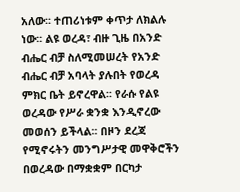አለው፡፡ ተጠሪነቱም ቀጥታ ለክልሉ ነው፡፡ ልዩ ወረዳ፣ ብዙ ጊዜ በአንድ ብሔር ብቻ ስለሚመሠረት የአንድ ብሔር ብቻ አባላት ያሉበት የወረዳ ምክር ቤት ይኖረዋል፡፡ የራሱ የልዩ ወረዳው የሥራ ቋንቋ እንዲኖረው መወሰን ይችላል፡፡ በዞን ደረጃ የሚኖሩትን መንግሥታዊ መዋቅሮችን በወረዳው በማቋቋም በርካታ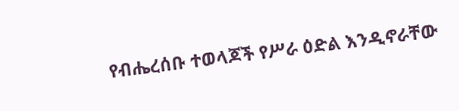የብሔረሰቡ ተወላጆች የሥራ ዕድል እንዲኖራቸው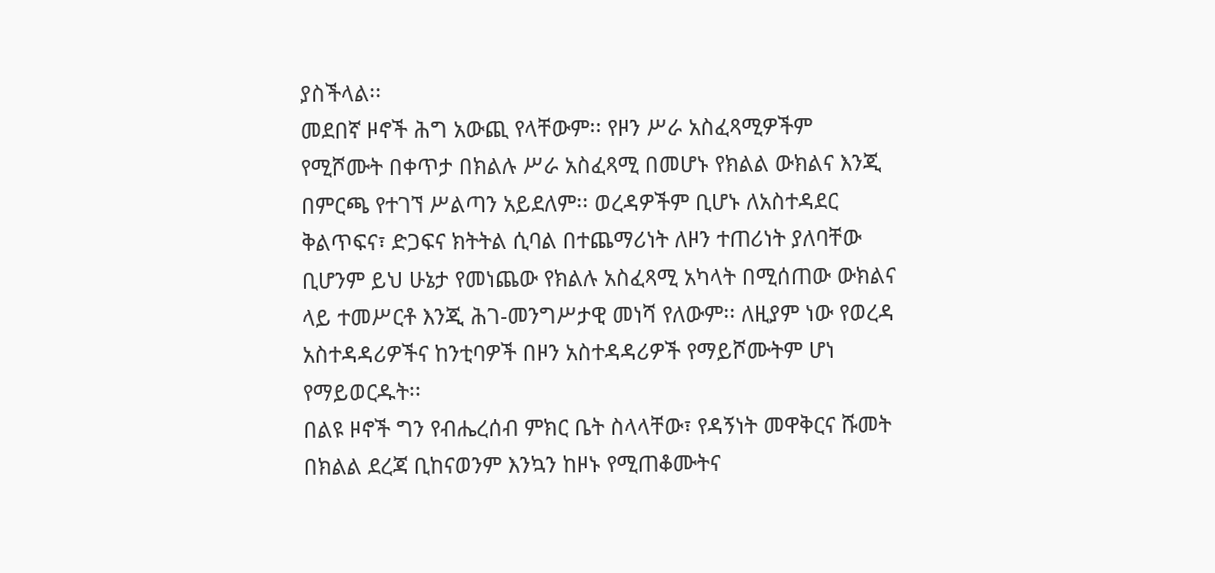ያስችላል፡፡
መደበኛ ዞኖች ሕግ አውጪ የላቸውም፡፡ የዞን ሥራ አስፈጻሚዎችም የሚሾሙት በቀጥታ በክልሉ ሥራ አስፈጻሚ በመሆኑ የክልል ውክልና እንጂ በምርጫ የተገኘ ሥልጣን አይደለም፡፡ ወረዳዎችም ቢሆኑ ለአስተዳደር ቅልጥፍና፣ ድጋፍና ክትትል ሲባል በተጨማሪነት ለዞን ተጠሪነት ያለባቸው ቢሆንም ይህ ሁኔታ የመነጨው የክልሉ አስፈጻሚ አካላት በሚሰጠው ውክልና ላይ ተመሥርቶ እንጂ ሕገ-መንግሥታዊ መነሻ የለውም፡፡ ለዚያም ነው የወረዳ አስተዳዳሪዎችና ከንቲባዎች በዞን አስተዳዳሪዎች የማይሾሙትም ሆነ የማይወርዱት፡፡
በልዩ ዞኖች ግን የብሔረሰብ ምክር ቤት ስላላቸው፣ የዳኝነት መዋቅርና ሹመት በክልል ደረጃ ቢከናወንም እንኳን ከዞኑ የሚጠቆሙትና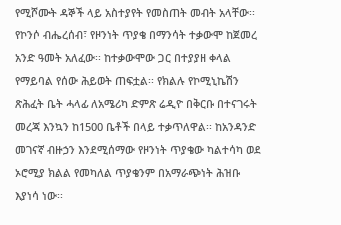የሚሾሙት ዳኞች ላይ አስተያየት የመስጠት መብት አላቸው፡፡
የኮንሶ ብሔረሰብ፣ የዞንነት ጥያቄ በማንሳት ተቃውሞ ከጀመረ አንድ ዓመት አለፈው፡፡ ከተቃውሞው ጋር በተያያዘ ቀላል የማይባል የሰው ሕይወት ጠፍቷል፡፡ የክልሉ የኮሚኒኬሽን ጽሕፈት ቤት ሓላፊ ለአሜሪካ ድምጽ ሬዲዮ በቅርቡ በተናገሩት መረጃ እንኳን ከ1500 ቤቶች በላይ ተቃጥለዋል፡፡ ከአንዳንድ መገናኛ ብዙኃን እንደሚሰማው የዞንነት ጥያቄው ካልተሳካ ወደ ኦሮሚያ ክልል የመካለል ጥያቄንም በአማራጭነት ሕዝቡ እያነሳ ነው፡፡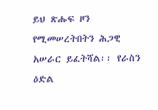ይህ ጽሑፍ ዞን የሚመሠረትበትን ሕጋዊ አሠራር ይፈትሻል፡፡ የራስን ዕድል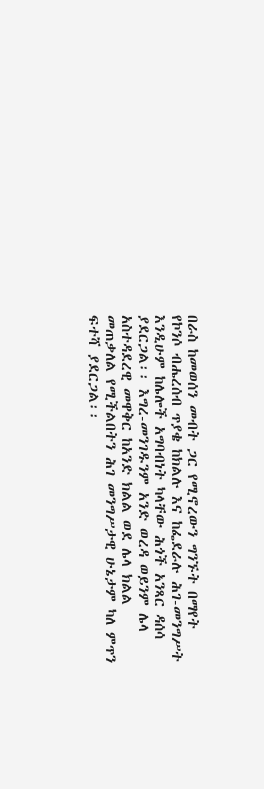በራስ ከመወሰን መብት ጋር የሚኖረውን ግንኙት በማየት የኮንሶ ብሔረሰብ ጥያቄ ከክልሉ እና ከፌደራሉ ሕገ-መንግሥት እንዲሁም ከሌሎች አግባብነት ካላቸው ሕጎች አንጻር ዳሰሳ ያደርጋል፡፡ እግረ-መንገዱንም አንድ ወረዳ ወይንም ሌላ አስተዳደረዊ መዋቅር ከአንድ ክልል ወደ ሌላ ክልል መጠቃለል የሚችልበትን ሕገ መንግሥታዊ ሁኔታም ካለ ምጥን ፍተሻ ያደርጋል፡፡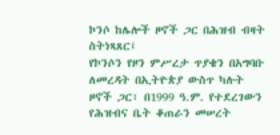ኮንሶ ከሌሎች ዞኖች ጋር በሕዝብ ብዛት ስትነጻጸር፤
የኮንሶን የዞን ምሥረታ ጥያቄን በአግባቡ ለመረዳት በኢትዮጵያ ውስጥ ካሉት ዞኖች ጋር፣ በ1999 ዓ.ም. የተደረገውን የሕዝብና ቤት ቆጠራን መሠረት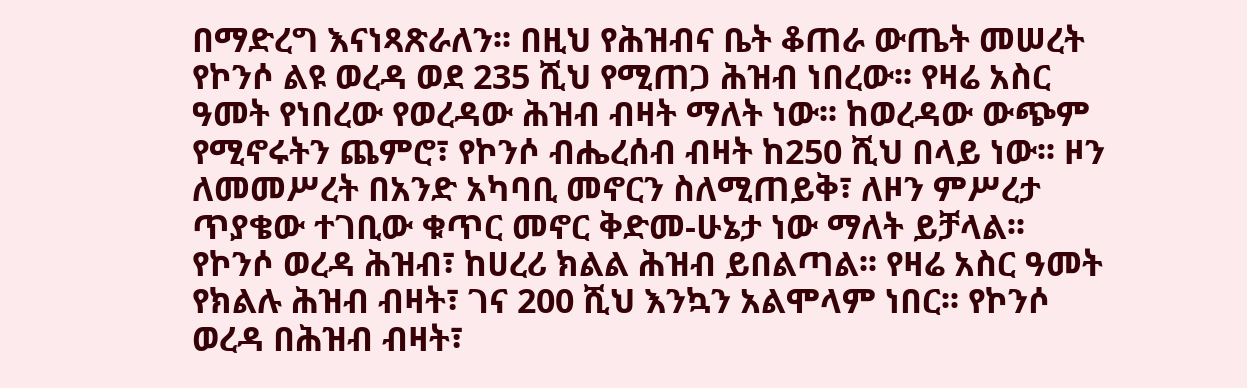በማድረግ እናነጻጽራለን፡፡ በዚህ የሕዝብና ቤት ቆጠራ ውጤት መሠረት የኮንሶ ልዩ ወረዳ ወደ 235 ሺህ የሚጠጋ ሕዝብ ነበረው፡፡ የዛሬ አስር ዓመት የነበረው የወረዳው ሕዝብ ብዛት ማለት ነው፡፡ ከወረዳው ውጭም የሚኖሩትን ጨምሮ፣ የኮንሶ ብሔረሰብ ብዛት ከ250 ሺህ በላይ ነው፡፡ ዞን ለመመሥረት በአንድ አካባቢ መኖርን ስለሚጠይቅ፣ ለዞን ምሥረታ ጥያቄው ተገቢው ቁጥር መኖር ቅድመ-ሁኔታ ነው ማለት ይቻላል፡፡
የኮንሶ ወረዳ ሕዝብ፣ ከሀረሪ ክልል ሕዝብ ይበልጣል፡፡ የዛሬ አስር ዓመት የክልሉ ሕዝብ ብዛት፣ ገና 200 ሺህ እንኳን አልሞላም ነበር፡፡ የኮንሶ ወረዳ በሕዝብ ብዛት፣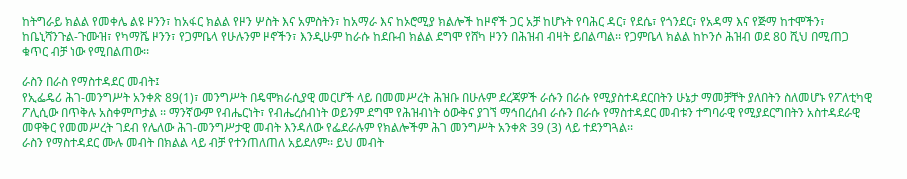ከትግራይ ክልል የመቀሌ ልዩ ዞንን፣ ከአፋር ክልል የዞን ሦስት እና አምስትን፣ ከአማራ እና ከኦሮሚያ ክልሎች ከዞኖች ጋር አቻ ከሆኑት የባሕር ዳር፣ የደሴ፣ የጎንደር፣ የአዳማ እና የጅማ ከተሞችን፣ ከቤኒሻንጉል-ጉሙዝ፣ የካማሼ ዞንን፣ የጋምቤላ የሁሉንም ዞኖችን፣ እንዲሁም ከራሱ ከደቡብ ክልል ደግሞ የሸካ ዞንን በሕዝብ ብዛት ይበልጣል፡፡ የጋምቤላ ክልል ከኮንሶ ሕዝብ ወደ 80 ሺህ በሚጠጋ ቁጥር ብቻ ነው የሚበልጠው፡፡

ራስን በራስ የማስተዳደር መብት፤
የኢፌዴሪ ሕገ-መንግሥት አንቀጽ 89(1)፣ መንግሥት በዴሞክራሲያዊ መርሆች ላይ በመመሥረት ሕዝቡ በሁሉም ደረጃዎች ራሱን በራሱ የሚያስተዳደርበትን ሁኔታ ማመቻቸት ያለበትን ስለመሆኑ የፖለቲካዊ ፖሊሲው በጥቅሉ አስቀምጦታል ፡፡ ማንኛውም የብሔርነት፣ የብሔረሰብነት ወይንም ደግሞ የሕዝብነት ዕውቅና ያገኘ ማኅበረሰብ ራሱን በራሱ የማስተዳደር መብቱን ተግባራዊ የሚያደርግበትን አስተዳደራዊ መዋቅር የመመሥረት ገደብ የሌለው ሕገ-መንግሥታዊ መብት እንዳለው የፌደራሉም የክልሎችም ሕገ መንግሥት አንቀጽ 39 (3) ላይ ተደንግጓል፡፡
ራስን የማስተዳደር ሙሉ መብት በክልል ላይ ብቻ የተንጠለጠለ አይደለም፡፡ ይህ መብት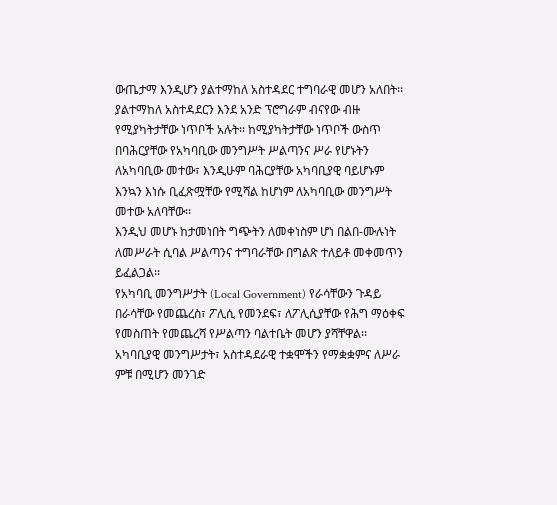ውጤታማ እንዲሆን ያልተማከለ አስተዳደር ተግባራዊ መሆን አለበት፡፡ ያልተማከለ አስተዳደርን እንደ አንድ ፕሮግራም ብናየው ብዙ የሚያካትታቸው ነጥቦች አሉት፡፡ ከሚያካትታቸው ነጥቦች ውስጥ በባሕርያቸው የአካባቢው መንግሥት ሥልጣንና ሥራ የሆኑትን ለአካባቢው መተው፣ እንዲሁም ባሕርያቸው አካባቢያዊ ባይሆኑም እንኳን እነሱ ቢፈጽሟቸው የሚሻል ከሆነም ለአካባቢው መንግሥት መተው አለባቸው፡፡
እንዲህ መሆኑ ከታመነበት ግጭትን ለመቀነስም ሆነ በልበ-ሙሉነት ለመሥራት ሲባል ሥልጣንና ተግባራቸው በግልጽ ተለይቶ መቀመጥን ይፈልጋል፡፡
የአካባቢ መንግሥታት (Local Government) የራሳቸውን ጉዳይ በራሳቸው የመጨረስ፣ ፖሊሲ የመንደፍ፣ ለፖሊሲያቸው የሕግ ማዕቀፍ የመስጠት የመጨረሻ የሥልጣን ባልተቤት መሆን ያሻቸዋል፡፡
አካባቢያዊ መንግሥታት፣ አስተዳደራዊ ተቋሞችን የማቋቋምና ለሥራ ምቹ በሚሆን መንገድ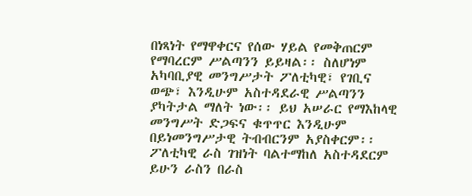በነጻነት የማዋቀርና የሰው ሃይል የመቅጠርም የማባረርም ሥልጣንን ይይዛል፡፡ ስለሆነም አካባቢያዊ መንግሥታት ፖለቲካዊ፣ የገቢና ወጭ፣ እንዲሁም አስተዳደራዊ ሥልጣንን ያካትታል ማለት ነው፡፡ ይህ አሠራር የማእከላዊ መንግሥት ድጋፍና ቁጥጥር እንዲሁም በይነመንግሥታዊ ትብብርንም አያስቀርም፡፡
ፖለቲካዊ ራስ ገዝነት ባልተማከለ አስተዳደርም ይሁን ራስን በራስ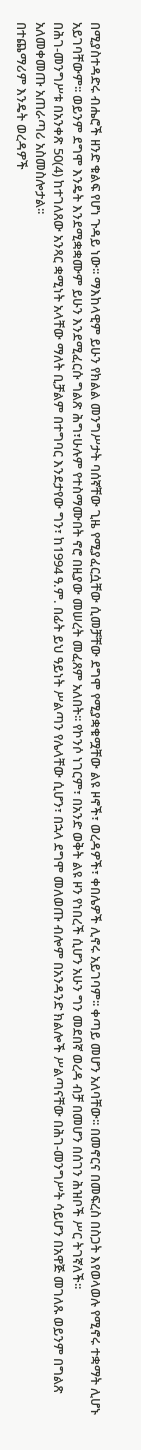በሚያስተዳድሩ ብሔሮች ዘንድ ቁልፍ የሆነ ጉዳይ ነው፡፡ ማእከላዊም ይሁን የክልል መንግሥታት ባሰኛቸው ጊዜ የሚያፈርሷቸው ሲመቻቸው ደግሞ የሚያቋቁሟቸው ልዩ ዞኖች፣ ወረዳዎች፣ ቀበሌዎች ሊኖሩ አይገባም፡፡ ቀጣይ መሆን አለባቸው፡፡ በመኖርና በመፍረስ በስጋት እየወላወሉ የሚኖሩ ተቋማት ሊሆኑ አይገባቸውም፡፡ ወይንም ደግሞ እንዴት እንደሚቋቋሙም ይሁን እንደሚፈርሱ ግልጽ ሕግ፣ሁሉም የተስማሙበት ኖሮ በዚያው መሠረት መፈጸም አለበት፡፡ የኮንሶ ነገርም፣ በአንድ ወቅት ልዩ ዞን የነበረች ሲሆን አሁን ግን መደበኛ ወረዳ ብቻ በመሆን በሰገን ሕዝቦች ሥር ትገኛለች፡፡
በሕገ-መንግሥቱ በአንቀጽ 50(4) ከተገለጸው አንጻር ቋሚነት አላቸው ማለት ቢቻልም በተግባር እንደታየው ግን፣ ከ1994 ዓ.ም. በፊት ይህ ዓይነት ሥልጣን የሌላቸው ሲሆን፣ በኋላ ደግሞ መለወጡ ብሎም በአንዳንድ ክልሎች ሥልጣናቸው በሕገ-መንግሥት ሳይሆን በአዋጅ መገለጹ ወይንም በግልጽ አለመቀመጡ አጠራጣሪ አስመስሎታል፡፡
በተጨማሪም እንዴት ወረዳዎች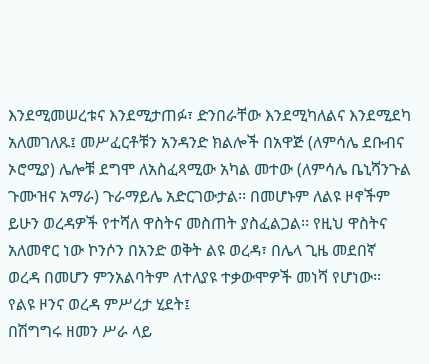እንደሚመሠረቱና እንደሚታጠፉ፣ ድንበራቸው እንደሚካለልና እንደሚደካ አለመገለጹ፤ መሥፈርቶቹን አንዳንድ ክልሎች በአዋጅ (ለምሳሌ ደቡብና ኦሮሚያ) ሌሎቹ ደግሞ ለአስፈጻሚው አካል መተው (ለምሳሌ ቤኒሻንጉል ጉሙዝና አማራ) ጉራማይሌ አድርገውታል፡፡ በመሆኑም ለልዩ ዞኖችም ይሁን ወረዳዎች የተሻለ ዋስትና መስጠት ያስፈልጋል፡፡ የዚህ ዋስትና አለመኖር ነው ኮንሶን በአንድ ወቅት ልዩ ወረዳ፣ በሌላ ጊዜ መደበኛ ወረዳ በመሆን ምንአልባትም ለተለያዩ ተቃውሞዎች መነሻ የሆነው፡፡
የልዩ ዞንና ወረዳ ምሥረታ ሂደት፤
በሽግግሩ ዘመን ሥራ ላይ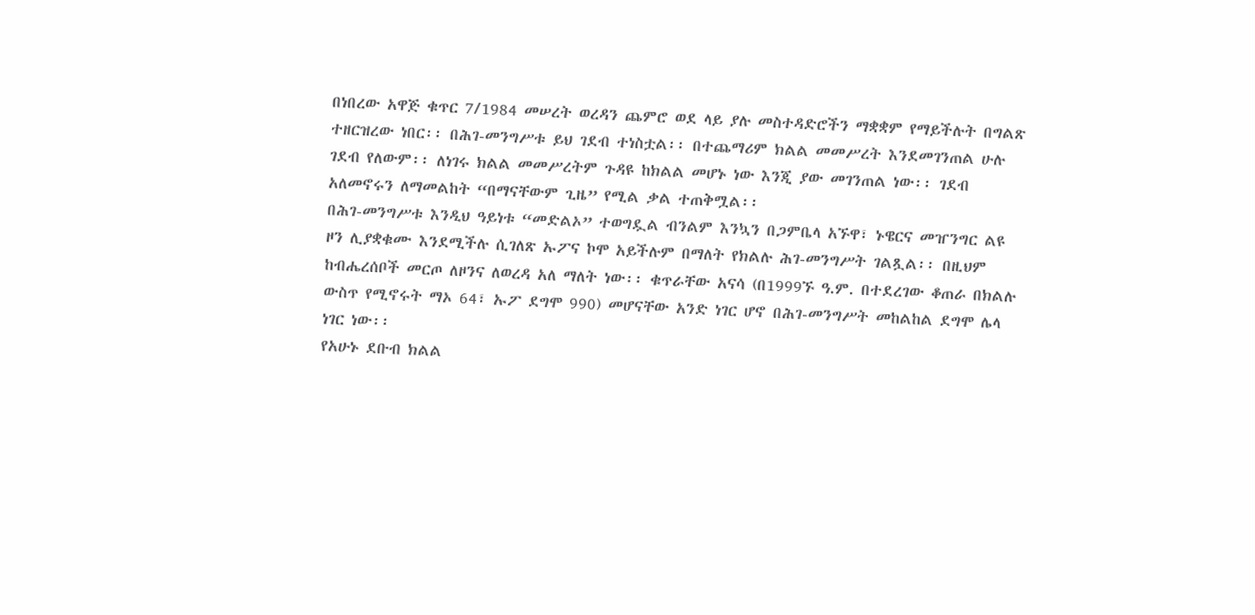በነበረው አዋጅ ቁጥር 7/1984 መሠረት ወረዳን ጨምሮ ወደ ላይ ያሉ መስተዳድሮችን ማቋቋም የማይችሉት በግልጽ ተዘርዝረው ነበር፡፡ በሕገ-መንግሥቱ ይህ ገደብ ተነስቷል፡፡ በተጨማሪም ክልል መመሥረት እንደመገንጠል ሁሉ ገደብ የለውም፡፡ ለነገሩ ክልል መመሥረትም ጉዳዩ ከክልል መሆኑ ነው እንጂ ያው መገንጠል ነው፡፡ ገደብ አለመኖሩን ለማመልከት “በማናቸውም ጊዜ” የሚል ቃል ተጠቅሟል፡፡
በሕገ-መንግሥቱ እንዲህ ዓይነቱ “መድልኦ” ተወግዷል ብንልም እንኳን በጋምቤላ አኙዋ፣ ኑዌርና መዠንግር ልዩ ዞን ሊያቋቁሙ እንደሚችሉ ሲገለጽ ኡፖና ኮሞ አይችሉም በማለት የክልሉ ሕገ-መንግሥት ገልጿል፡፡ በዚህም ከብሔረሰቦች መርጦ ለዞንና ለወረዳ አለ ማለት ነው፡፡ ቁጥራቸው አናሳ (በ1999ኙ ዓ.ም. በተደረገው ቆጠራ በክልሉ ውስጥ የሚኖሩት ማኦ 64፣ ኡፖ ደግሞ 990) መሆናቸው አንድ ነገር ሆኖ በሕገ-መንግሥት መከልከል ደግሞ ሌላ ነገር ነው፡፡
የአሁኑ ደቡብ ክልል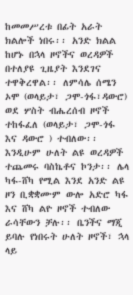ከመመሥረቱ በፊት አራት ክልሎች ነበሩ፡፡ አንድ ክልል ከሆኑ በኋላ ዞኖችና ወረዳዎች በተለያዩ ጊዜያት እንደገና ተዋቅረዋል፡፡ ለምሳሌ ሰሜን ኦሞ (ወላይታ፣ ጋሞ-ጎፋ፣ዳውሮ) ወደ ሦስት ብሔረሰብ ዞኖች ተከፋፈለ (ወላይታ፣ ጋሞ-ጎፋ እና ዳውሮ ) ተብለው፡፡ እንዲሁም ሁለት ልዩ ወረዳዎች ተጨመሩ ባስኬቶና ኮንታ፡፡ ሌላ ካፋ-ሸካ የሚል እንደ አንድ ልዩ ዞን ቢቋቋሙም ውሎ አድሮ ካፋ እና ሸካ ልዮ ዞኖች ተብለው ራሳቸውን ቻሉ፡፡ ቤንችና ማጂ ይባሉ የነበሩት ሁለት ዞኖች፣ ኋላ ላይ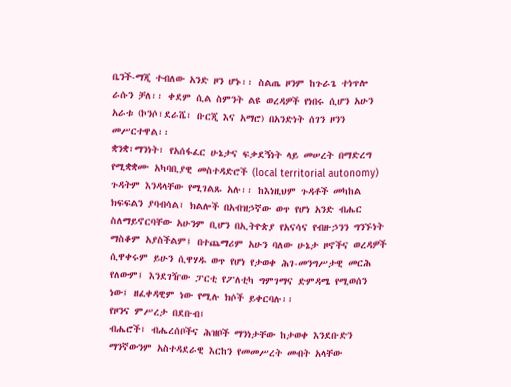ቤንች-ማጂ ተብለው አንድ ዞን ሆኑ፡፡ ስልጤ ዞንም ከጉራጌ ተነጥሎ ራሱን ቻለ፡፡ ቀደም ሲል ስምንት ልዩ ወረዳዎች የነበሩ ሲሆን አሁን አራቱ (ኮንሶ፣ደራሼ፣ ቡርጂ እና አማሮ) በአንድነት ሰገን ዞንን መሥርተዋል፡፡
ቋንቋ፣ማንነት፣ የአሰፋፈር ሁኔታና ፍቃደኝነት ላይ መሠረት በማድረግ የሚቋቋሙ አካባቢያዊ መስተዳድሮች (local territorial autonomy) ጉዳትም እንዳላቸው የሚገልጹ አሉ፡፡ ከእነዚህም ጉዳቶች መካከል ክፍፍልን ያባብሳል፣ ክልሎች በአብዝኃኛው ወጥ የሆነ አንድ ብሔር ስለማይኖርባቸው አሁንም ቢሆን በኢትዮጵያ የአናሳና የብዙኃንን ግንኙነት ማስቆም አያስችልም፤ በተጨማሪም አሁን ባለው ሁኔታ ዞኖችና ወረዳዎች ሲዋቀሩም ይሁን ሲዋሃዱ ወጥ የሆነ የታወቀ ሕገ-መንግሥታዊ መርሕ የለውም፤ እንደገዥው ፓርቲ የፖለቲካ ግምገማና ድምዳሜ የሚወሰን ነው፤ ዘፈቀዳዊም ነው የሚሉ ክሶች ይቀርባሉ፡፡
የዞንና ምሥረታ በደቡብ፤
ብሔሮች፣ ብሔረሰቦችና ሕዝቦች ማንነታቸው ከታወቀ እንደቡድን ማንኛውንም አስተዳደራዊ እርከን የመመሥረት መብት አላቸው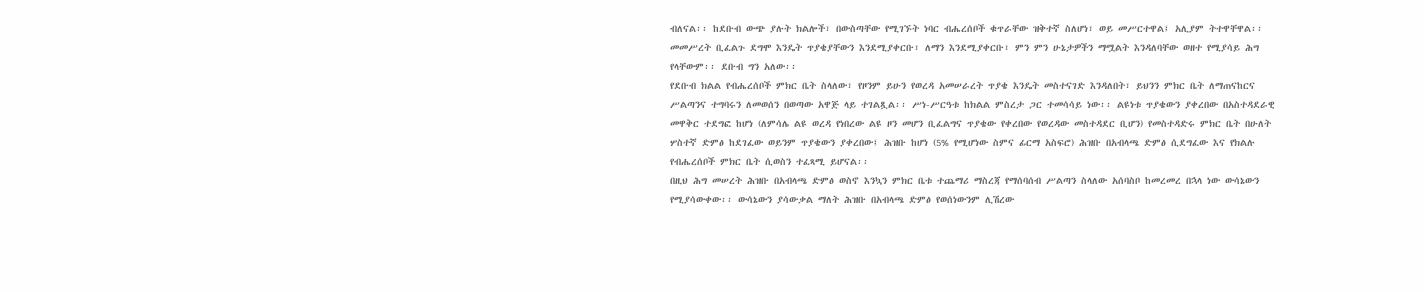ብለናል፡፡ ከደቡብ ውጭ ያሉት ክልሎች፣ በውስጣቸው የሚገኙት ነባር ብሔረሰቦች ቁጥራቸው ዝቅተኛ ስለሆነ፣ ወይ መሥርተዋል፤ አሊያም ትተዋቸዋል፡፡ መመሥረት ቢፈልጉ ደግሞ እንዴት ጥያቄያቸውን እንደሚያቀርቡ፣ ለማን እንደሚያቀርቡ፣ ምን ምን ሁኔታዎችን ማሟልት እንዳለባቸው ወዘተ የሚያሳይ ሕግ የላቸውም፡፡ ደቡብ ግን አለው፡፡
የደቡብ ክልል የብሔረሰቦች ምክር ቤት ስላለው፣ የዞንም ይሁን የወረዳ አመሠራረት ጥያቄ እንዴት መስተናገድ እንዳለበት፣ ይህንን ምክር ቤት ለማጠናከርና ሥልጣንና ተግባሩን ለመወሰን በወጣው አዋጅ ላይ ተገልጿል፡፡ ሥነ-ሥርዓቱ ከክልል ምስረታ ጋር ተመሳሳይ ነው፡፡ ልዩነቱ ጥያቄውን ያቀረበው በአስተዳደራዊ መዋቅር ተደግፎ ከሆነ (ለምሳሌ ልዩ ወረዳ የነበረው ልዩ ዞን መሆን ቢፈልግና ጥያቄው የቀረበው የወረዳው መስተዳደር ቢሆን) የመስተዳድሩ ምክር ቤት በሁለት ሦስተኛ ድምፅ ከደገፈው ወይንም ጥያቄውን ያቀረበው፤ ሕዝቡ ከሆነ (5% የሚሆነው ስምና ፊርማ አስፍሮ) ሕዝቡ በአብላጫ ድምፅ ሲደግፈው እና የክልሉ የብሔረሰቦች ምክር ቤት ሲወስን ተፈጻሚ ይሆናል፡፡
በዚህ ሕግ መሠረት ሕዝቡ በአብላጫ ድምፅ ወስኖ እንኳን ምክር ቤቱ ተጨማሪ ማስረጃ የማሰባሰብ ሥልጣን ስላለው አሰባስቦ ከመረመረ በኋላ ነው ውሳኔውን የሚያሳውቀው፡፡ ውሳኔውን ያሳውቃል ማለት ሕዝቡ በአብላጫ ድምፅ የወሰነውንም ሊሽረው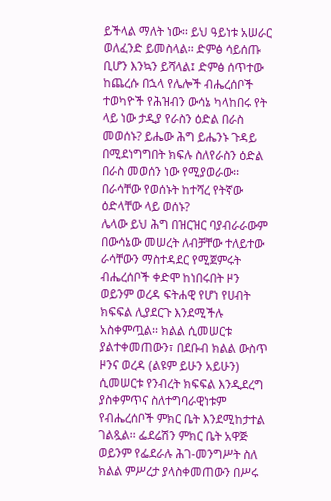ይችላል ማለት ነው፡፡ ይህ ዓይነቱ አሠራር ወለፈንድ ይመስላል፡፡ ድምፅ ሳይሰጡ ቢሆን እንኳን ይሻላል፤ ድምፅ ሰጥተው ከጨረሱ በኋላ የሌሎች ብሔረሰቦች ተወካዮች የሕዝብን ውሳኔ ካላከበሩ የት ላይ ነው ታዲያ የራስን ዕድል በራስ መወሰኑ? ይሔው ሕግ ይሔንኑ ጉዳይ በሚደነግግበት ክፍሉ ስለየራስን ዕድል በራስ መወሰን ነው የሚያወራው፡፡ በራሳቸው የወሰኑት ከተሻረ የትኛው ዕድላቸው ላይ ወሰኑ?
ሌላው ይህ ሕግ በዝርዝር ባያብራራውም በውሳኔው መሠረት ለብቻቸው ተለይተው ራሳቸውን ማስተዳደር የሚጀምሩት ብሔረሰቦች ቀድሞ ከነበሩበት ዞን ወይንም ወረዳ ፍትሐዊ የሆነ የሀብት ክፍፍል ሊያደርጉ እንደሚችሉ አስቀምጧል፡፡ ክልል ሲመሠርቱ ያልተቀመጠውን፣ በደቡብ ክልል ውስጥ ዞንና ወረዳ (ልዩም ይሁን አይሁን) ሲመሠርቱ የንብረት ክፍፍል እንዲደረግ ያስቀምጥና ስለተግባራዊነቱም የብሔረሰቦች ምክር ቤት እንደሚከታተል ገልጿል፡፡ ፌደሬሽን ምክር ቤት አዋጅ ወይንም የፌደራሉ ሕገ-መንግሥት ስለ ክልል ምሥረታ ያላስቀመጠውን በሥሩ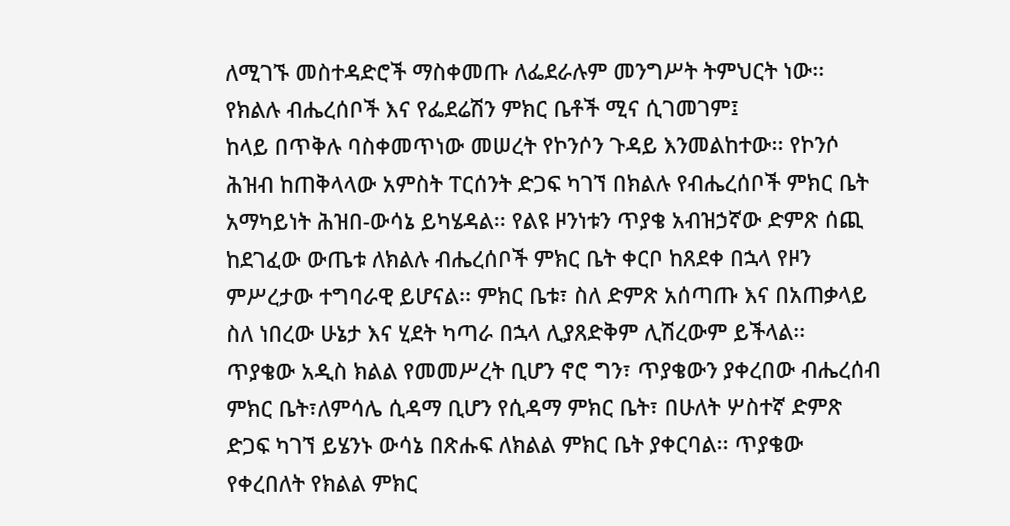ለሚገኙ መስተዳድሮች ማስቀመጡ ለፌደራሉም መንግሥት ትምህርት ነው፡፡
የክልሉ ብሔረሰቦች እና የፌደሬሽን ምክር ቤቶች ሚና ሲገመገም፤
ከላይ በጥቅሉ ባስቀመጥነው መሠረት የኮንሶን ጉዳይ እንመልከተው፡፡ የኮንሶ ሕዝብ ከጠቅላላው አምስት ፐርሰንት ድጋፍ ካገኘ በክልሉ የብሔረሰቦች ምክር ቤት አማካይነት ሕዝበ-ውሳኔ ይካሄዳል፡፡ የልዩ ዞንነቱን ጥያቄ አብዝኃኛው ድምጽ ሰጪ ከደገፈው ውጤቱ ለክልሉ ብሔረሰቦች ምክር ቤት ቀርቦ ከጸደቀ በኋላ የዞን ምሥረታው ተግባራዊ ይሆናል፡፡ ምክር ቤቱ፣ ስለ ድምጽ አሰጣጡ እና በአጠቃላይ ስለ ነበረው ሁኔታ እና ሂደት ካጣራ በኋላ ሊያጸድቅም ሊሽረውም ይችላል፡፡
ጥያቄው አዲስ ክልል የመመሥረት ቢሆን ኖሮ ግን፣ ጥያቄውን ያቀረበው ብሔረሰብ ምክር ቤት፣ለምሳሌ ሲዳማ ቢሆን የሲዳማ ምክር ቤት፣ በሁለት ሦስተኛ ድምጽ ድጋፍ ካገኘ ይሄንኑ ውሳኔ በጽሑፍ ለክልል ምክር ቤት ያቀርባል፡፡ ጥያቄው የቀረበለት የክልል ምክር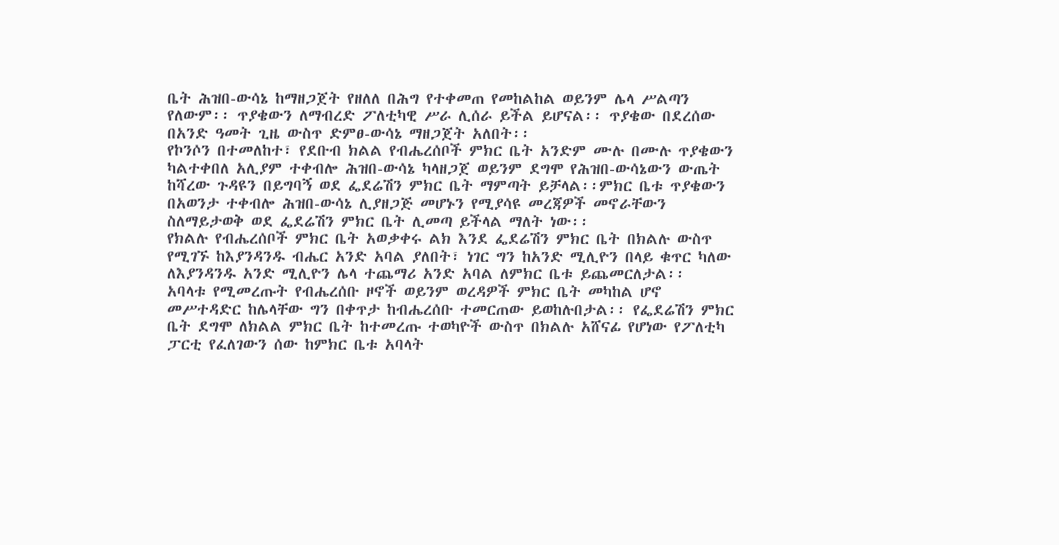ቤት ሕዝበ-ውሳኔ ከማዘጋጀት የዘለለ በሕግ የተቀመጠ የመከልከል ወይንም ሌላ ሥልጣን የለውም፡፡ ጥያቄውን ለማብረድ ፖለቲካዊ ሥራ ሊሰራ ይችል ይሆናል፡፡ ጥያቄው በደረሰው በአንድ ዓመት ጊዜ ውስጥ ድምፀ-ውሳኔ ማዘጋጀት አለበት፡፡
የኮንሶን በተመለከተ፣ የደቡብ ክልል የብሔረሰቦች ምክር ቤት አንድም ሙሉ በሙሉ ጥያቄውን ካልተቀበለ አሊያም ተቀብሎ ሕዝበ-ውሳኔ ካላዘጋጀ ወይንም ደግሞ የሕዝበ-ውሳኔውን ውጤት ከሻረው ጉዳዩን በይግባኝ ወደ ፌደሬሽን ምክር ቤት ማምጣት ይቻላል፡፡ምክር ቤቱ ጥያቄውን በአወንታ ተቀብሎ ሕዝበ-ውሳኔ ሊያዘጋጅ መሆኑን የሚያሳዩ መረጃዎች መኖራቸውን ስለማይታወቅ ወደ ፌደሬሽን ምክር ቤት ሊመጣ ይችላል ማለት ነው፡፡
የክልሉ የብሔረሰቦች ምክር ቤት አወቃቀሩ ልክ እንደ ፌደሬሽን ምክር ቤት በክልሉ ውስጥ የሚገኙ ከእያንዳንዱ ብሔር አንድ አባል ያለበት፣ ነገር ግን ከአንድ ሚሊዮን በላይ ቁጥር ካለው ለእያንዳንዱ አንድ ሚሊዮን ሌላ ተጨማሪ አንድ አባል ለምክር ቤቱ ይጨመርለታል፡፡
አባላቱ የሚመረጡት የብሔረሰቡ ዞኖች ወይንም ወረዳዎች ምክር ቤት መካከል ሆኖ መሥተዳድር ከሌላቸው ግን በቀጥታ ከብሔረሰቡ ተመርጠው ይወከሉበታል፡፡ የፌደሬሽን ምክር ቤት ደግሞ ለክልል ምክር ቤት ከተመረጡ ተወካዮች ውስጥ በክልሉ አሸናፊ የሆነው የፖለቲካ ፓርቲ የፈለገውን ሰው ከምክር ቤቱ አባላት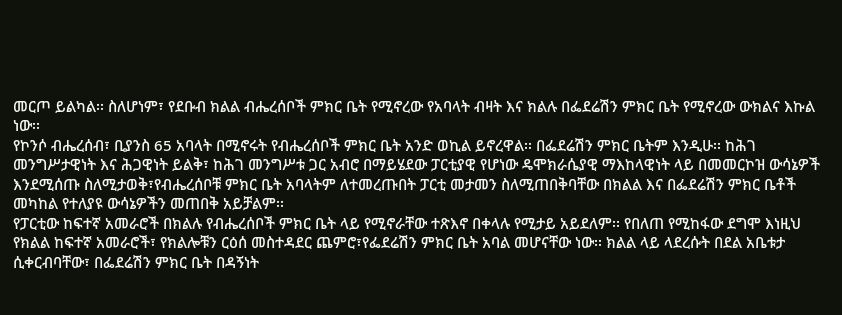መርጦ ይልካል፡፡ ስለሆነም፣ የደቡብ ክልል ብሔረሰቦች ምክር ቤት የሚኖረው የአባላት ብዛት እና ክልሉ በፌደሬሽን ምክር ቤት የሚኖረው ውክልና እኩል ነው፡፡
የኮንሶ ብሔረሰብ፣ ቢያንስ 65 አባላት በሚኖሩት የብሔረሰቦች ምክር ቤት አንድ ወኪል ይኖረዋል፡፡ በፌደሬሽን ምክር ቤትም እንዲሁ፡፡ ከሕገ መንግሥታዊነት እና ሕጋዊነት ይልቅ፣ ከሕገ መንግሥቱ ጋር አብሮ በማይሄደው ፓርቲያዊ የሆነው ዴሞክራሴያዊ ማእከላዊነት ላይ በመመርኮዝ ውሳኔዎች እንደሚሰጡ ስለሚታወቅ፣የብሔረሰቦቹ ምክር ቤት አባላትም ለተመረጡበት ፓርቲ መታመን ስለሚጠበቅባቸው በክልል እና በፌደሬሽን ምክር ቤቶች መካከል የተለያዩ ውሳኔዎችን መጠበቅ አይቻልም፡፡
የፓርቲው ከፍተኛ አመራሮች በክልሉ የብሔረሰቦች ምክር ቤት ላይ የሚኖራቸው ተጽእኖ በቀላሉ የሚታይ አይደለም፡፡ የበለጠ የሚከፋው ደግሞ እነዚህ የክልል ከፍተኛ አመራሮች፣ የክልሎቹን ርዕሰ መስተዳደር ጨምሮ፣የፌደሬሽን ምክር ቤት አባል መሆናቸው ነው፡፡ ክልል ላይ ላደረሱት በደል አቤቱታ ሲቀርብባቸው፣ በፌደሬሽን ምክር ቤት በዳኝነት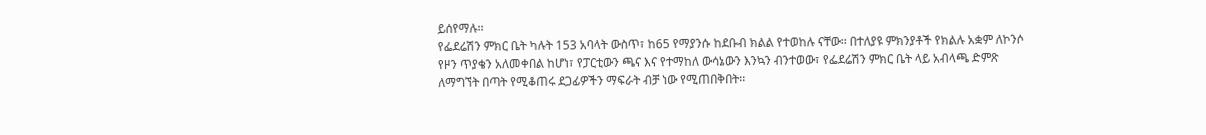ይሰየማሉ፡፡
የፌደሬሽን ምክር ቤት ካሉት 153 አባላት ውስጥ፣ ከ65 የማያንሱ ከደቡብ ክልል የተወከሉ ናቸው፡፡ በተለያዩ ምክንያቶች የክልሉ አቋም ለኮንሶ የዞን ጥያቄን አለመቀበል ከሆነ፣ የፓርቲውን ጫና እና የተማከለ ውሳኔውን እንኳን ብንተወው፣ የፌደሬሽን ምክር ቤት ላይ አብላጫ ድምጽ ለማግኘት በጣት የሚቆጠሩ ደጋፊዎችን ማፍራት ብቻ ነው የሚጠበቅበት፡፡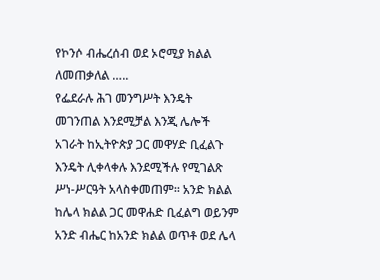የኮንሶ ብሔረሰብ ወደ ኦሮሚያ ክልል ለመጠቃለል …..
የፌደራሉ ሕገ መንግሥት እንዴት መገንጠል እንደሚቻል እንጂ ሌሎች አገራት ከኢትዮጵያ ጋር መዋሃድ ቢፈልጉ እንዴት ሊቀላቀሉ እንደሚችሉ የሚገልጽ ሥነ-ሥርዓት አላስቀመጠም፡፡ አንድ ክልል ከሌላ ክልል ጋር መዋሐድ ቢፈልግ ወይንም አንድ ብሔር ከአንድ ክልል ወጥቶ ወደ ሌላ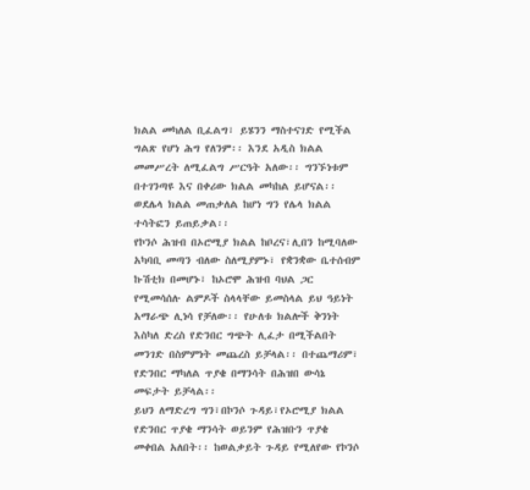ክልል መካለል ቢፈልግ፣ ይሄንን ማስተናገድ የሚችል ግልጽ የሆነ ሕግ የለንም፡፡ እንደ አዲስ ክልል መመሥረት ለሚፈልግ ሥርዓት አለው፡፡ ግንኙነቱም በተገንጣዩ እና በቀሪው ክልል መካከል ይሆናል፡፡ ወደሌላ ክልል መጠቃለል ከሆነ ግን የሌላ ክልል ተሳትፎን ይጠይቃል፡፡
የኮንሶ ሕዝብ በኦሮሚያ ክልል ከቦረና፣ሊበን ከሚባለው አካባቢ መጣን ብለው ስለሚያምኑ፣ የቋንቋው ቤተሰብም ኩሽቲክ በመሆኑ፣ ከኦሮሞ ሕዝብ ባህል ጋር የሚመሳሰሉ ልምዶች ስላላቸው ይመስላል ይህ ዓይነት አማራጭ ሊነሳ የቻለው፡፡ የሁለቱ ክልሎች ቅንነት እስካለ ድረስ የድንበር ግጭት ሊፈታ በሚችልበት መንገድ በስምምነት መጨረስ ይቻላል፡፡ በተጨማሪም፣ የድንበር ማካለል ጥያቄ በማንሳት በሕዝበ ውሳኔ መፍታት ይቻላል፡፡
ይህን ለማድረግ ግን፣በኮንሶ ጉዳይ፣የኦሮሚያ ክልል የድንበር ጥያቄ ማንሳት ወይንም የሕዝቡን ጥያቄ መቀበል አለበት፡፡ ከወልቃይት ጉዳይ የሚለየው የኮንሶ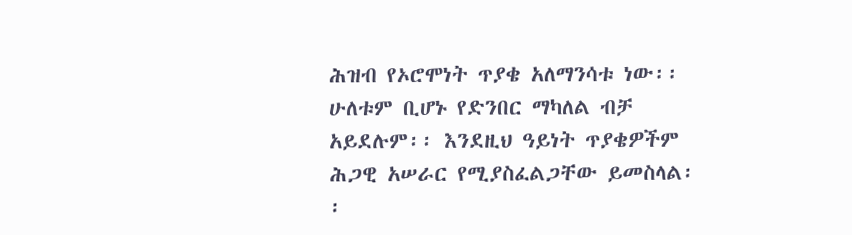ሕዝብ የኦሮሞነት ጥያቄ አለማንሳቱ ነው፡፡ ሁለቱም ቢሆኑ የድንበር ማካለል ብቻ አይደሉም፡፡ እንደዚህ ዓይነት ጥያቄዎችም ሕጋዊ አሠራር የሚያስፈልጋቸው ይመስላል፡፡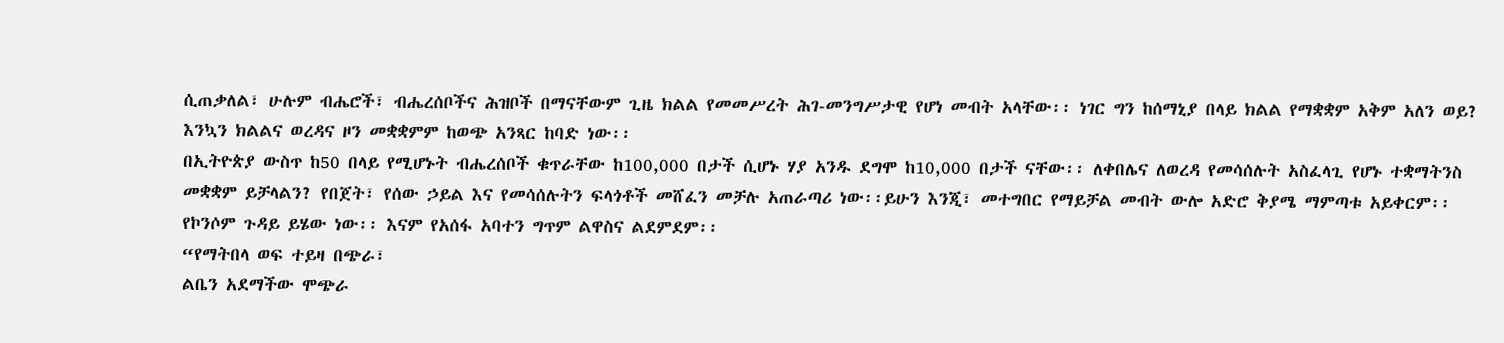ሲጠቃለል፣ ሁሉም ብሔሮች፣ ብሔረሰቦችና ሕዝቦች በማናቸውም ጊዜ ክልል የመመሥረት ሕገ-መንግሥታዊ የሆነ መብት አላቸው፡፡ ነገር ግን ከሰማኒያ በላይ ክልል የማቋቋም አቅም አለን ወይ? እንኳን ክልልና ወረዳና ዞን መቋቋምም ከወጭ አንጻር ከባድ ነው፡፡
በኢትዮጵያ ውስጥ ከ50 በላይ የሚሆኑት ብሔረሰቦች ቁጥራቸው ከ100,000 በታች ሲሆኑ ሃያ አንዱ ደግሞ ከ10,000 በታች ናቸው፡፡ ለቀበሌና ለወረዳ የመሳሰሉት አስፈላጊ የሆኑ ተቋማትንስ መቋቋም ይቻላልን? የበጀት፣ የሰው ኃይል እና የመሳሰሉትን ፍላጎቶች መሸፈን መቻሉ አጠራጣሪ ነው፡፡ይሁን እንጂ፣ መተግበር የማይቻል መብት ውሎ አድሮ ቅያሜ ማምጣቱ አይቀርም፡፡ የኮንሶም ጉዳይ ይሄው ነው፡፡ እናም የአሰፋ አባተን ግጥም ልዋስና ልደምደም፡፡
“የማትበላ ወፍ ተይዛ በጭራ፣
ልቤን አደማችው ሞጭራ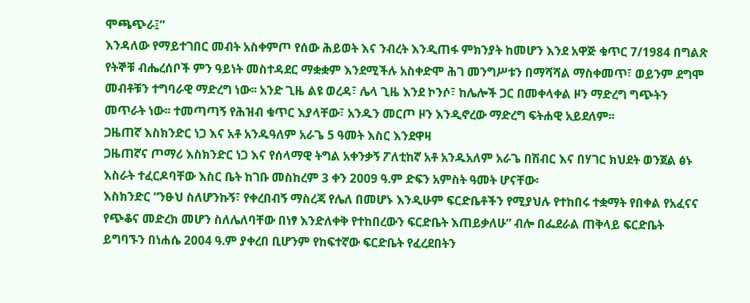ሞጫጭራ፤”
እንዳለው የማይተገበር መብት አስቀምጦ የሰው ሕይወት እና ንብረት እንዲጠፋ ምክንያት ከመሆን እንደ አዋጅ ቁጥር 7/1984 በግልጽ የትኞቹ ብሔረሰቦች ምን ዓይነት መስተዳደር ማቋቋም እንደሚችሉ አስቀድሞ ሕገ መንግሥቱን በማሻሻል ማስቀመጥ፣ ወይንም ደግሞ መብቶቹን ተግባራዊ ማድረግ ነው፡፡ አንድ ጊዜ ልዩ ወረዳ፣ ሌላ ጊዜ እንደ ኮንሶ፣ ከሌሎች ጋር በመቀላቀል ዞን ማድረግ ግጭትን መጥራት ነው፡፡ ተመጣጣኝ የሕዝብ ቁጥር እያላቸው፣ አንዱን መርጦ ዞን እንዲኖረው ማድረግ ፍትሐዊ አይደለም፡፡
ጋዜጠኛ እስክንድር ነጋ እና አቶ አንዱዓለም አራጌ 5 ዓመት እስር እንደዋዛ
ጋዜጠኛና ጦማሪ እስክንድር ነጋ እና የሰላማዊ ትግል አቀንቃኝ ፖለቲከኛ አቶ አንዱአለም አራጌ በሽብር እና በሃገር ክህደት ወንጀል ፅኑ እስራት ተፈርዶባቸው እስር ቤት ከገቡ መስከረም 3 ቀን 2009 ዓ.ም ድፍን አምስት ዓመት ሆናቸው፡
እስክንድር “ንፁህ ስለሆንኩኝ፣ የቀረበብኝ ማስረጃ የሌለ በመሆኑ እንዲሁም ፍርድቤቶችን የሚያህሉ የተከበሩ ተቋማት የበቀል የአፈናና የጭቆና መድረክ መሆን ስለሌለባቸው በነፃ እንድለቀቅ የተከበረውን ፍርድቤት እጠይቃለሁ” ብሎ በፌደራል ጠቅላይ ፍርድቤት ይግባኙን በነሐሴ 2004 ዓ.ም ያቀረበ ቢሆንም የከፍተኛው ፍርድቤት የፈረደበትን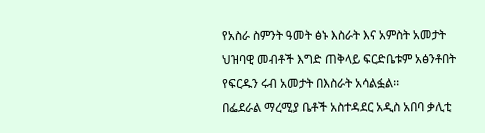የአስራ ስምንት ዓመት ፅኑ እስራት እና አምስት አመታት ህዝባዊ መብቶች እግድ ጠቅላይ ፍርድቤቱም አፅንቶበት የፍርዱን ሩብ አመታት በእስራት አሳልፏል፡፡
በፌደራል ማረሚያ ቤቶች አስተዳደር አዲስ አበባ ቃሊቲ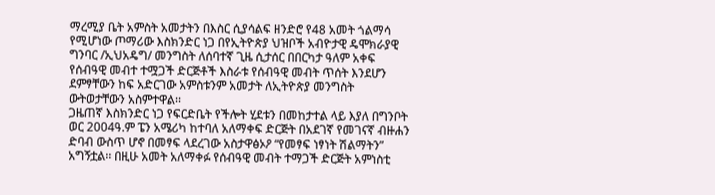ማረሚያ ቤት አምስት አመታትን በእስር ሲያሳልፍ ዘንድሮ የ48 አመት ጎልማሳ የሚሆነው ጦማሪው እስክንድር ነጋ በየኢትዮጵያ ህዝቦች አብዮታዊ ዴሞክራያዊ ግንባር /ኢህአዴግ/ መንግስት ለሰባተኛ ጊዜ ሲታሰር በበርካታ ዓለም አቀፍ የሰብዓዊ መብተ ተሟጋች ድርጅቶች እስራቱ የሰብዓዊ መብት ጥሰት እንደሆን ደምፃቸውን ከፍ አድርገው አምስቱንም አመታት ለኢትዮጵያ መንግስት ውትወታቸውን አስምተዋል፡፡
ጋዜጠኛ እስክንድር ነጋ የፍርድቤት የችሎት ሂደቱን በመከታተል ላይ እያለ በግንቦት ወር 2004ዓ.ም ፔን አሜሪካ ከተባለ አለማቀፍ ድርጅት በአደገኛ የመገናኛ ብዙሐን ድባብ ውስጥ ሆኖ በመፃፍ ላደረገው አስታዋፅኦዖ “የመፃፍ ነፃነት ሽልማትን” አግኝቷል፡፡ በዚሁ አመት አለማቀፉ የሰብዓዊ መብት ተማጋች ድርጅት አምነስቲ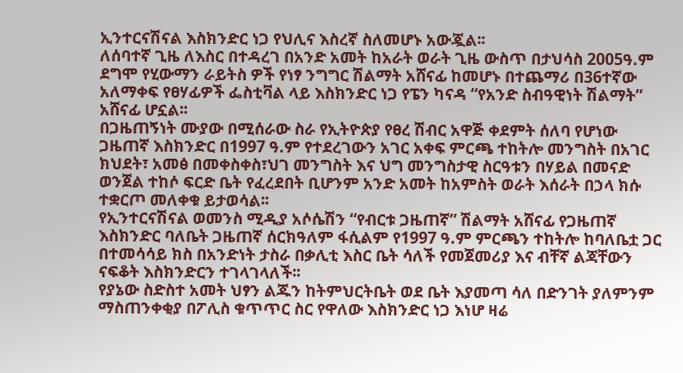ኢንተርናሽናል እስክንድር ነጋ የህሊና እስረኛ ስለመሆኑ አውጇል፡፡
ለሰባተኛ ጊዜ ለእስር በተዳረገ በአንድ አመት ከአራት ወራት ጊዜ ውስጥ በታህሳስ 2005ዓ.ም ደግሞ የሂውማን ራይትስ ዎች የነፃ ንግግር ሽልማት አሸናፊ ከመሆኑ በተጨማሪ በ36ተኛው አለማቀፍ የፀሃፊዎች ፌስቲቫል ላይ እስክንድር ነጋ የፔን ካናዳ “የአንድ ስብዓዊነት ሽልማት” አሸናፊ ሆኗል፡፡
በጋዜጠኝነት ሙያው በሚሰራው ስራ የኢትዮጵያ የፀረ ሽብር አዋጅ ቀደምት ሰለባ የሆነው ጋዜጠኛ እስክንድር በ1997 ዓ.ም የተደረገውን አገር አቀፍ ምርጫ ተከትሎ መንግስት በአገር ክህደት፣ አመፅ በመቀስቀስ፣ህገ መንግስት እና ህግ መንግስታዊ ስርዓቱን በሃይል በመናድ ወንጀል ተከሶ ፍርድ ቤት የፈረደበት ቢሆንም አንድ አመት ከአምስት ወራት እሰራት በኃላ ክሱ ተቋርጦ መለቀቁ ይታወሳል፡፡
የኢንተርናሽናል ወመንስ ሚዲያ አሶሴሽን “የብርቱ ጋዜጠኛ” ሽልማት አሸናፊ የጋዜጠኛ እስክንድር ባለቤት ጋዜጠኛ ሰርክዓለም ፋሲልም የ1997 ዓ.ም ምርጫን ተከትሎ ከባለቤቷ ጋር በተመሳሳይ ክስ በአንድነት ታስራ በቃሊቲ እስር ቤት ሳለች የመጀመሪያ እና ብቸኛ ልጃቸውን ናፍቆት እስክንድርን ተገላገላለች፡፡
የያኔው ስድስተ አመት ህፃን ልጁን ከትምህርትቤት ወደ ቤት እያመጣ ሳለ በድንገት ያለምንም ማስጠንቀቂያ በፖሊስ ቁጥጥር ስር የዋለው እስክንድር ነጋ እነሆ ዛሬ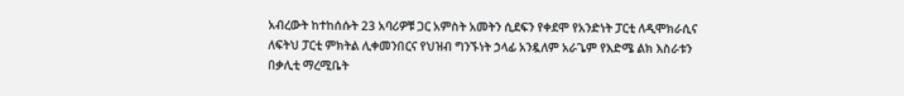አብረውት ከተከሰሱት 23 አባሪዎቹ ጋር አምስት አመትን ሲደፍን የቀደሞ የአንድነት ፓርቲ ለዲሞክራሲና ለፍትህ ፓርቲ ምክትል ሊቀመንበርና የህዝብ ግንኙነት ኃላፊ አንዷለም አራጌም የእድሜ ልክ እስራቱን በቃሊቲ ማረሚቤት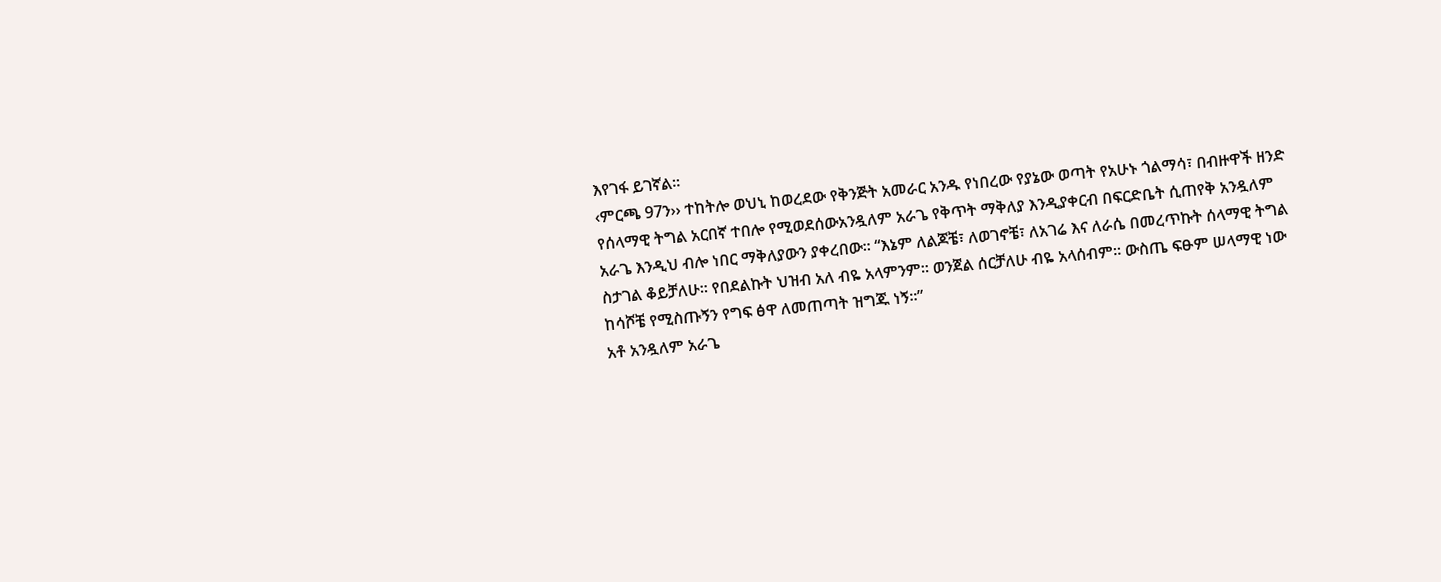እየገፋ ይገኛል፡፡
‹ምርጫ 97ን›› ተከትሎ ወህኒ ከወረደው የቅንጅት አመራር አንዱ የነበረው የያኔው ወጣት የአሁኑ ጎልማሳ፣ በብዙዋች ዘንድ የሰላማዊ ትግል አርበኛ ተበሎ የሚወደሰውአንዷለም አራጌ የቅጥት ማቅለያ እንዲያቀርብ በፍርድቤት ሲጠየቅ አንዷለም አራጌ እንዲህ ብሎ ነበር ማቅለያውን ያቀረበው፡፡ “እኔም ለልጆቼ፣ ለወገኖቼ፣ ለአገሬ እና ለራሴ በመረጥኩት ሰላማዊ ትግል ስታገል ቆይቻለሁ፡፡ የበደልኩት ህዝብ አለ ብዬ አላምንም፡፡ ወንጀል ሰርቻለሁ ብዬ አላሰብም፡፡ ውስጤ ፍፁም ሠላማዊ ነው ከሳሾቼ የሚስጡኝን የግፍ ፅዋ ለመጠጣት ዝግጁ ነኝ፡፡”
አቶ አንዷለም አራጌ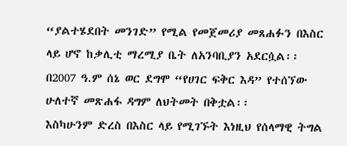“ያልተሄደበት መንገድ” የሚል የመጀመሪያ መጸሐፉን በእስር ላይ ሆኖ ከቃሊቲ ማረሚያ ቤት ለአንባቢያን አደርሷል፡፡ በ2007 ዓ.ም ሰኔ ወር ደግሞ “የሀገር ፍቅር እዳ” የተሰኘው ሁለተኛ መጽሐፋ ዳግም ለህትመት በቅቷል፡፡
እስካሁንም ድረስ በእስር ላይ የሚገኙት እነዚህ የሰላማዊ ትግል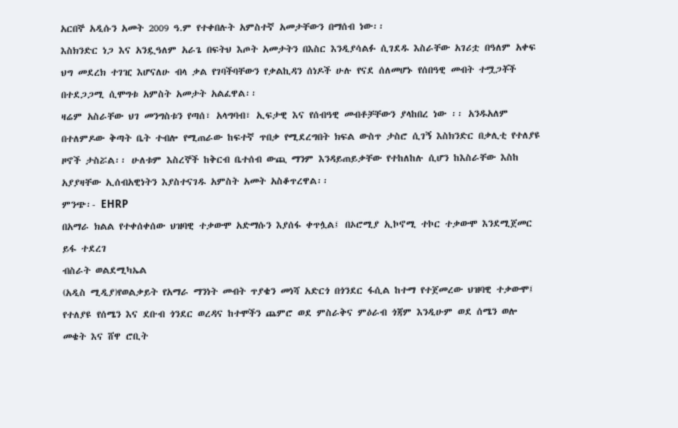አርበኞ አዲሱን አመት 2009 ዓ.ም የተቀበሉት አምስተኛ አመታቸውን በማሰብ ነው፡፡
እስክንድር ነጋ እና አንዷዓለም አራጌ በፍትህ እጦት አመታትን በእስር እንዲያሳልፉ ሲገደዱ እስራቸው አገሪቷ በዓለም አቀፍ ህግ መደረክ ተገዢ እሆናለሁ ብላ ቃል የገባችባቸውን የቃልኪዳን ሰነዶች ሁሉ የናደ ሰለመሆኑ የሰበዓዊ መብት ተሟጋቾች በተደጋጋሚ ሲሞግቱ አምስት አመታት አልፈዋል፡፡
ዛሬም አስራቸው ህገ መንግስቱን የጣሰ፣ አላግባብ፣ ኢፍታዊ እና የሰብዓዊ መብቶቻቸውን ያላከበረ ነው ፡፡ አንዱአለም በተለምዶው ቅጣት ቤት ተብሎ የሚጠራው ከፍተኛ ጥበቃ የሚደረግበት ክፍል ውስጥ ታስሮ ሲገኝ እስክንድር በቃሊቲ የተለያዩ ዞኖች ታስሯል፡፡ ሁለቱም እስረኞች ከቅርብ ቤተሰብ ውጪ ማንም እንዳይጠይቃቸው የተከለከሉ ሲሆን ከእስራቸው እስከ አያያዛቸው ኢሰብአዊነትን እያስተናገዱ አምስት አመት አስቆጥረዋል፡፡
ምንጭ፡- EHRP
በአማራ ክልል የተቀሰቀሰው ህዝባዊ ተቃውሞ አድማሱን እያሰፋ ቀጥሏል፤ በኦሮሚያ ኢኮኖሚ ተኮር ተቃውሞ እንደሚጀመር ይፋ ተደረገ
ብስራት ወልደሚካኤል
(አዲስ ሚዲያ)የወልቃይት የአማራ ማንነት መብት ጥያቄን መነሻ አድርጎ በጎንደር ፋሲል ከተማ የተጀመረው ህዝባዊ ተቃውሞ፤ የተለያዩ የሰሜን እና ደቡብ ጎንደር ወረዳና ከተሞችን ጨምሮ ወደ ምስራቅና ምዕራብ ጎጃም እንዲሁም ወደ ሰሜን ወሎ መቄት እና ሸዋ ሮቢት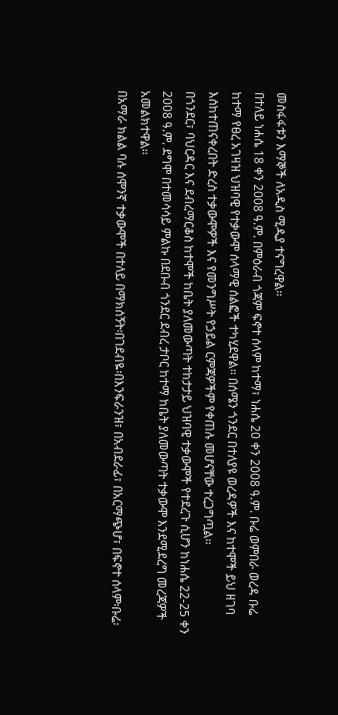መስፋፋቱን እማኞች ለአዲስ ሚዲያ ተናግረዋል፡፡
በተለይ ነሐሴ 18 ቀን 2008 ዓ.ም. በምዕራብ ጎጃም ፍኖተ ሰላም ከተማ፣ ነሐሴ 20 ቀን 2008 ዓ.ም. ቡሬ ወምበራ ወረዳ ቡሬ ከተማ የፀረ አገዛዝ ህዝባዊ የተቃውሞ ሰላማዊ ሰልፎች ተካሂደዋል፡፡ በሰሜን ጎንደር በተለያዩ ወረዳዎች እና ከተሞች ይህ ዘገባ እስከተጠናቀረበት ድረስ ተቃውሞዎች እና የመንግሥት የኃይል ርምጃዎችም የቀጠሉ መሆናቸው ተረጋግጧል፡፡
በጎንደር፣ ባህርዳር እና ደብረማርቆስ ከተሞች ከቤት ያለመውጣት ተከታታይ ህዝባዊ ተቃውሞች የተደረጉ ሲሆን ከነሐሴ 22-25 ቀን 2008 ዓ.ም. ደግሞ በተመሳሳይ ምልኩ በደቡብ ጎንደር ደብረ ታቦር ከተማ ከቤት ያለመውጣት ተቃውሞ እንደሚደረግ መረጃዎች አመልክተዋል፡፡
በአማራ ክልል ባሉ ሰሞንኛ ተቃውሞች በተለይ በማክሰኝት፡በገደብዬ፡በእንፍራንዝ፣ በአብደራፊ፣ በአርማጭሆ፣ በፍኖተ ሰላም፡ቡሬ፡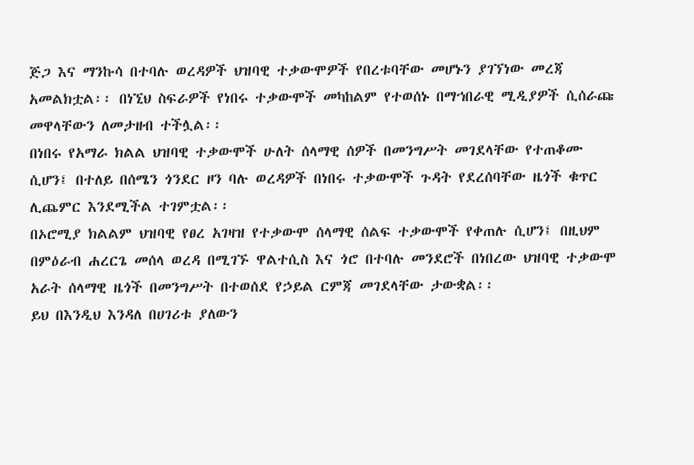ጅጋ እና ማንኩሳ በተባሉ ወረዳዎች ህዝባዊ ተቃውሞዎች የበረቱባቸው መሆኑን ያገኘነው መረጃ አመልክቷል፡፡ በነኚህ ስፍራዎች የነበሩ ተቃውሞች መካከልም የተወሰኑ በማኀበራዊ ሚዲያዎች ሲሰራጩ መዋላቸውን ለመታዘብ ተችሏል፡፡
በነበሩ የአማራ ክልል ህዝባዊ ተቃውሞች ሁለት ሰላማዊ ሰዎች በመንግሥት መገደላቸው የተጠቆሙ ሲሆን፤ በተለይ በሰሜን ጎንደር ዞን ባሉ ወረዳዎች በነበሩ ተቃውሞች ጉዳት የደረሰባቸው ዜጎች ቁጥር ሊጨምር እንደሚችል ተገምቷል፡፡
በኦሮሚያ ክልልም ህዝባዊ የፀረ አገዛዝ የተቃውሞ ሰላማዊ ሰልፍ ተቃውሞች የቀጠሉ ሲሆን፤ በዚህም በምዕራብ ሐረርጌ መሰላ ወረዳ በሚገኙ ዋልተሲስ እና ጎሮ በተባሉ መንደሮች በነበረው ህዝባዊ ተቃውሞ አራት ሰላማዊ ዜጎች በመንግሥት በተወሰደ የኃይል ርምጃ መገደላቸው ታውቋል፡፡
ይህ በእንዲህ እንዳለ በሀገሪቱ ያለውን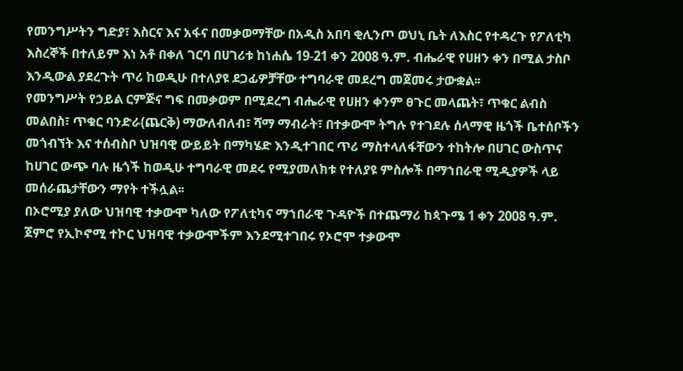የመንግሥትን ግድያ፣ እስርና እና አፋና በመቃወማቸው በአዲስ አበባ ቂሊንጦ ወህኒ ቤት ለእስር የተዳረጉ የፖለቲካ እስረኞች በተለይም እነ አቶ በቀለ ገርባ በሀገሪቱ ከነሐሴ 19-21 ቀን 2008 ዓ.ም. ብሔራዊ የሀዘን ቀን በሚል ታስቦ እንዲውል ያደረጉት ጥሪ ከወዲሁ በተለያዩ ደጋፊዎቻቸው ተግባራዊ መደረግ መጀመሩ ታውቋል፡፡
የመንግሥት የኃይል ርምጅና ግፍ በመቃወም በሚደረግ ብሔራዊ የሀዘን ቀንም ፀጉር መላጨት፣ ጥቁር ልብስ መልበስ፣ ጥቁር ባንድራ(ጨርቅ) ማውለብለብ፣ ሻማ ማብራት፣ በተቃውሞ ትግሉ የተገደሉ ሰላማዊ ዜጎች ቤተሰቦችን መጎብኘት እና ተሰብስቦ ህዝባዊ ውይይት በማካሄድ እንዲተገበር ጥሪ ማስተላለፋቸውን ተከትሎ በሀገር ውስጥና ከሀገር ውጭ ባሉ ዜጎች ከወዲሁ ተግባራዊ መደሩ የሚያመለክቱ የተለያዩ ምስሎች በማኀበራዊ ሚዲያዎች ላይ መሰራጨታቸውን ማየት ተችሏል፡፡
በኦሮሚያ ያለው ህዝባዊ ተቃውሞ ካለው የፖለቲካና ማኀበራዊ ጉዳዮች በተጨማሪ ከጳጉሜ 1 ቀን 2008 ዓ.ም. ጀምሮ የኢኮኖሚ ተኮር ህዝባዊ ተቃውሞችም እንደሚተገበሩ የኦሮሞ ተቃውሞ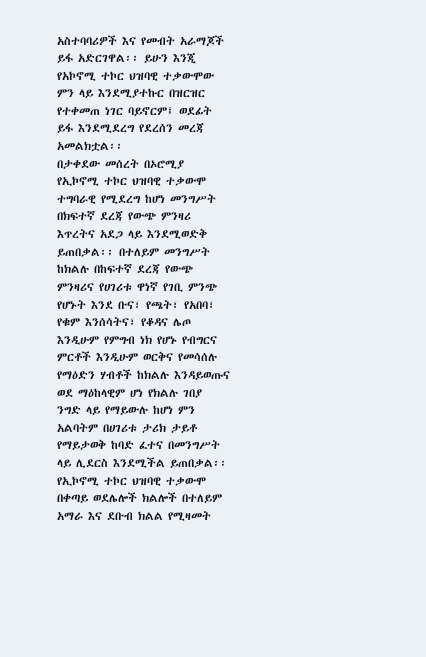አስተባባሪዎች እና የመብት አራማጆች ይፋ አድርገዋል፡፡ ይሁን እንጂ የአኮኖሚ ተኮር ህዝባዊ ተቃውሞው ምን ላይ እንደሚያተኩር በዝርዝር የተቀመጠ ነገር ባይኖርም፤ ወደፊት ይፋ እንደሚደረግ የደረሰን መረጃ አመልክቷል፡፡
በታቀደው መሰረት በኦሮሚያ የኢኮኖሚ ተኮር ህዝባዊ ተቃውሞ ተግባራዊ የሚደረግ ከሆነ መንግሥት በክፍተኛ ደረጃ የውጭ ምንዛሪ እጥረትና አደጋ ላይ እንደሚወድቅ ይጠበቃል፡፡ በተለይም መንግሥት ከክልሉ በከፍተኛ ደረጃ የውጭ ምንዛሪና የሀገሪቱ ዋነኛ የገቢ ምንጭ የሆኑት እንደ ቡና፣ የጫት፣ የአበባ፣ የቁም እንሰሳትና፣ የቆዳና ሌጦ እንዲሁም የምግብ ነክ የሆኑ የብግርና ምርቶች እንዲሁም ወርቅና የመሳሰሉ የማዕድን ሃብቶች ከክልሉ እንዳይወጡና ወደ ማዕከላዊም ሆነ የክልሉ ገበያ ንግድ ላይ የማይውሉ ከሆነ ምን አልባትም በሀገሪቱ ታሪክ ታይቶ የማይታወቅ ከባድ ፈተና በመንግሥት ላይ ሊደርስ እንደሚችል ይጠበቃል፡፡
የኢኮኖሚ ተኮር ህዝባዊ ተቃውሞ በቀጣይ ወደሌሎች ክልሎች በተለይም አማራ እና ደቡብ ክልል የሚዛመት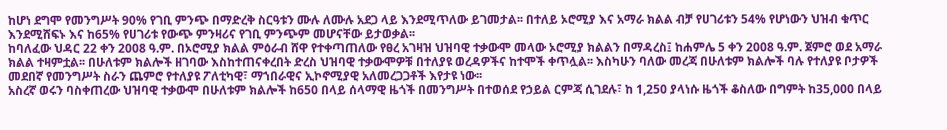ከሆነ ደግሞ የመንግሥት 90% የገቢ ምንጭ በማድረቅ ስርዓቱን ሙሉ ለሙሉ አደጋ ላይ እንደሚጥለው ይገመታል፡፡ በተለይ ኦሮሚያ እና አማራ ክልል ብቻ የሀገሪቱን 54% የሆነውን ህዝብ ቁጥር እንደሚሸፍኑ እና ከ65% የሀገሪቱ የውጭ ምንዛሪና የገቢ ምንጭም መሆናቸው ይታወቃል፡፡
ከባለፈው ህዳር 22 ቀን 2008 ዓ.ም. በኦሮሚያ ክልል ምዕራብ ሸዋ የተቀጣጠለው የፀረ አገዛዝ ህዝባዊ ተቃውሞ መላው ኦሮሚያ ክልልን በማዳረስ፤ ከሐምሌ 5 ቀን 2008 ዓ.ም. ጀምሮ ወደ አማራ ክልል ተዛምቷል፡፡ በሁለቱም ክልሎች ዘገባው እስከተጠናቀረበት ድረስ ህዝባዊ ተቃውሞዎቹ በተለያዩ ወረዳዎችና ከተሞች ቀጥሏል፡፡ እስካሁን ባለው መረጃ በሁለቱም ክልሎች ባሉ የተለያዩ ቦታዎች መደበኛ የመንግሥት ስራን ጨምሮ የተለያዩ ፖለቲካዊ፣ ማኀበራዊና ኢኮኖሚያዊ አለመረጋጋቶች እየታዩ ነው፡፡
አስረኛ ወሩን ባስቀጠረው ህዝባዊ ተቃውሞ በሁለቱም ክልሎች ከ650 በላይ ሰላማዊ ዜጎች በመንግሥት በተወሰደ የኃይል ርምጃ ሲገደሉ፣ ከ 1,250 ያላነሱ ዜጎች ቆስለው በግምት ከ35,000 በላይ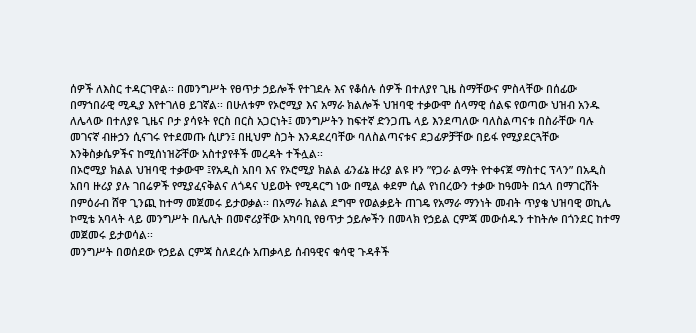ሰዎች ለእስር ተዳርገዋል፡፡ በመንግሥት የፀጥታ ኃይሎች የተገደሉ እና የቆሰሉ ሰዎች በተለያየ ጊዜ ስማቸውና ምስላቸው በሰፊው በማኀበራዊ ሚዲያ እየተገለፀ ይገኛል፡፡ በሁለቱም የኦሮሚያ እና አማራ ክልሎች ህዝባዊ ተቃውሞ ሰላማዊ ሰልፍ የወጣው ህዝብ አንዱ ለሌላው በተለያዩ ጊዜና ቦታ ያሳዩት የርስ በርስ አጋርነት፤ መንግሥትን ከፍተኛ ድንጋጤ ላይ እንደጣለው ባለስልጣናቱ በስራቸው ባሉ መገናኛ ብዙኃን ሲናገሩ የተደመጡ ሲሆን፤ በዚህም ስጋት እንዳደረባቸው ባለስልጣናቱና ደጋፊዎቻቸው በይፋ የሚያደርጓቸው እንቅስቃሴዎችና ከሚሰነዝሯቸው አስተያየቶች መረዳት ተችሏል፡፡
በኦሮሚያ ክልል ህዝባዊ ተቃውሞ ፤የአዲስ አበባ እና የኦሮሚያ ክልል ፊንፊኔ ዙሪያ ልዩ ዞን ”የጋራ ልማት የተቀናጀ ማስተር ፕላን” በአዲስ አበባ ዙሪያ ያሉ ገበሬዎች የሚያፈናቅልና ለጎዳና ህይወት የሚዳርግ ነው በሚል ቀደም ሲል የነበረውን ተቃው ከዓመት በኋላ በማገርሸት በምዕራብ ሸዋ ጊንጪ ከተማ መጀመሩ ይታወቃል፡፡ በአማራ ክልል ደግሞ የወልቃይት ጠገዴ የአማራ ማንነት መብት ጥያቄ ህዝባዊ ወኪሌ ኮሚቴ አባላት ላይ መንግሥት በሌሊት በመኖሪያቸው አካባቢ የፀጥታ ኃይሎችን በመላክ የኃይል ርምጃ መውሰዱን ተከትሎ በጎንደር ከተማ መጀመሩ ይታወሳል፡፡
መንግሥት በወሰደው የኃይል ርምጃ ስለደረሱ አጠቃላይ ሰብዓዊና ቁሳዊ ጉዳቶች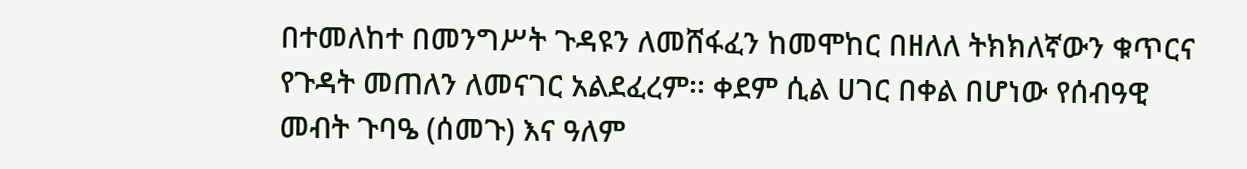በተመለከተ በመንግሥት ጉዳዩን ለመሸፋፈን ከመሞከር በዘለለ ትክክለኛውን ቁጥርና የጉዳት መጠለን ለመናገር አልደፈረም፡፡ ቀደም ሲል ሀገር በቀል በሆነው የሰብዓዊ መብት ጉባዔ (ሰመጉ) እና ዓለም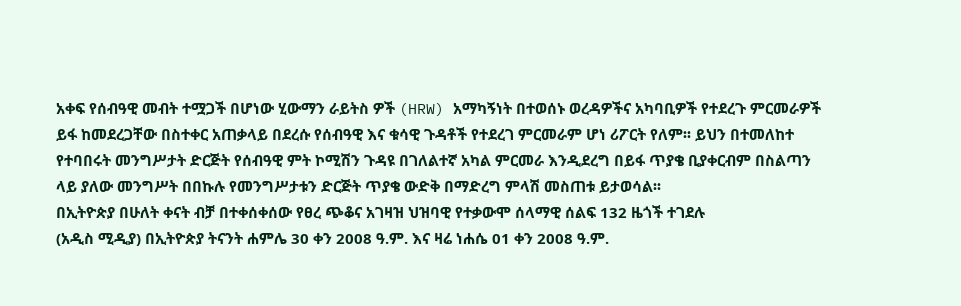አቀፍ የሰብዓዊ መብት ተሟጋች በሆነው ሂውማን ራይትስ ዎች (HRW) አማካኝነት በተወሰኑ ወረዳዎችና አካባቢዎች የተደረጉ ምርመራዎች ይፋ ከመደረጋቸው በስተቀር አጠቃላይ በደረሱ የሰብዓዊ እና ቁሳዊ ጉዳቶች የተደረገ ምርመራም ሆነ ሪፖርት የለም፡፡ ይህን በተመለከተ የተባበሩት መንግሥታት ድርጅት የሰብዓዊ ምት ኮሚሽን ጉዳዩ በገለልተኛ አካል ምርመራ እንዲደረግ በይፋ ጥያቄ ቢያቀርብም በስልጣን ላይ ያለው መንግሥት በበኩሉ የመንግሥታቱን ድርጅት ጥያቄ ውድቅ በማድረግ ምላሽ መስጠቱ ይታወሳል፡፡
በኢትዮጵያ በሁለት ቀናት ብቻ በተቀሰቀሰው የፀረ ጭቆና አገዛዝ ህዝባዊ የተቃውሞ ሰላማዊ ሰልፍ 132 ዜጎች ተገደሉ
(አዲስ ሚዲያ) በኢትዮጵያ ትናንት ሐምሌ 30 ቀን 2008 ዓ.ም. እና ዛሬ ነሐሴ 01 ቀን 2008 ዓ.ም.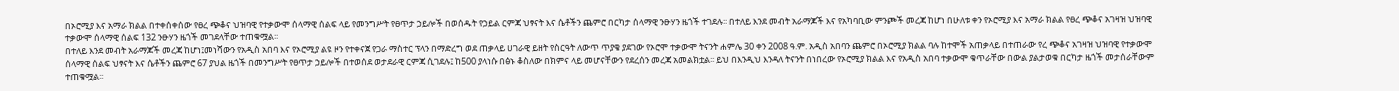በኦሮሚያ እና አማራ ክልል በተቀሰቀሰው የፀረ ጭቆና ህዝባዊ የተቃውሞ ሰላማዊ ሰልፍ ላይ የመንግሥት የፀጥታ ኃይሎች በወሰዱት የኃይል ርምጃ ህፃናት እና ሴቶችን ጨምሮ በርካታ ሰላማዊ ንፁሃን ዜጎች ተገደሉ፡፡ በተለይ እንደ መብት አራማጆች እና የአካባቢው ምንጮች መረጃ ከሆነ በሁለቱ ቀን የኦሮሚያ እና አማራ ክልል የፀረ ጭቆና አገዛዝ ህዝባዊ ተቃውሞ ሰላማዊ ሰልፍ 132 ንፁሃን ዜጎች መገደላቸው ተጠቁሟል፡፡
በተለይ እንደ መብት አራማጆች መረጃ ከሆነ፤መነሻውን የአዲስ አበባ እና የኦሮሚያ ልዩ ዞን የተቀናጀ የጋራ ማስተር ፕላን በማድረግ ወደ ጠቃላይ ሀገራዊ ይዘት የስርዓት ለውጥ ጥያቄ ያደገው የኦሮሞ ተቃውሞ ትናንት ሐምሌ 30 ቀን 2008 ዓ.ም. አዲስ አበባን ጨምሮ በኦሮሚያ ክልል ባሉ ከተሞች አጠቃላይ በተጠራው የረ ጭቆና አገዛዝ ህዝባዊ የተቃውሞ ሰላማዊ ሰልፍ ህፃናት እና ሴቶችን ጨምሮ 67 ያህል ዜጎች በመንግሥት የፀጥታ ኃይሎች በተወሰደ ወታደራዊ ርምጃ ሲገደሉ፤ ከ500 ያላነሱ በፅኑ ቆስለው በክምና ላይ መሆናቸውን የደረሰን መረጃ አመልክቷል፡፡ ይህ በእንዲህ እንዳለ ትናንት በነበረው የኦሮሚያ ክልል እና የአዲስ አበባ ተቃውሞ ቁጥራቸው በውል ያልታወቁ በርካታ ዜጎች መታሰራቸውም ተጠቁሟል፡፡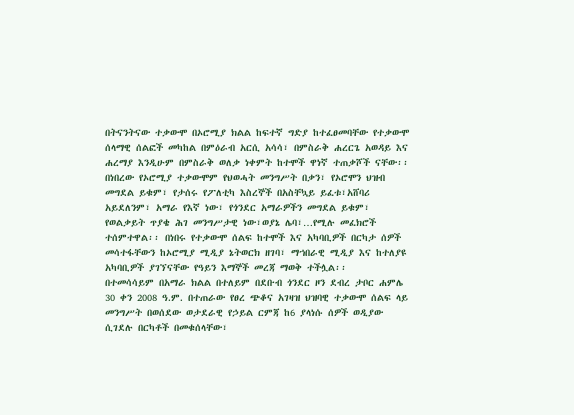በትናንትናው ተቃውሞ በኦሮሚያ ክልል ከፍተኛ ግድያ ከተፈፀመባቸው የተቃውሞ ሰላማዊ ሰልፎች መካከል በምዕራብ አርሲ አሳሳ፣ በምስራቅ ሐረርጌ አወዳይ እና ሐረማያ እንዲሁም በምስራቅ ወለቃ ነቀምት ከተሞች ዋነኛ ተጠቃሾች ናቸው፡፡ በነበረው የኦሮሚያ ተቃውሞም የህወሓት መንግሥት በቃን፣ የኦሮሞን ህዝብ መግደል ይቁም፣ የታሰሩ የፖለቲካ እስረኞች በአስቸኳይ ይፈቱ፣አሸባሪ አይደለንም፣ አማራ የእኛ ነው፣ የጎንደር አማራዎችን መግደል ይቁም፣ የወልቃይት ጥያቄ ሕገ መንግሥታዊ ነው፣ወያኔ ሌባ፣…የሚሉ መፈክሮች ተሰምተዋል፡፡ በነበሩ የተቃውሞ ሰልፍ ከተሞች እና አካባቢዎች በርካታ ሰዎች መሳተፋቸውን ከኦሮሚያ ሚዲያ ኔትወርክ ዘገባ፣ ማኀበራዊ ሚዲያ እና ከተለያዩ አካባቢዎች ያገኘናቸው የዓይን እማኞች መረጃ ማወቅ ተችሏል፡፡
በተመሳሳይም በአማራ ክልል በተለይም በደቡብ ጎንደር ዞን ደብረ ታቦር ሐምሌ 30 ቀን 2008 ዓ.ም. በተጠራው የፀረ ጭቆና አገዛዝ ህዝባዊ ተቃውሞ ሰልፍ ላይ መንግሥት በወሰደው ወታደራዊ የኃይል ርምጃ ከ6 ያላነሱ ሰዎች ወዲያው ሲገደሉ በርካቶች በመቁሰላቸው፣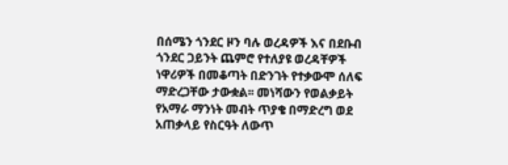በሰሜን ጎንደር ዞን ባሉ ወረዳዎች እና በደቡብ ጎንደር ጋይንት ጨምሮ የተለያዩ ወረዳቸዎች ነዋሪዎች በመቆጣት በድንገት የተቃውሞ ሰለፍ ማድረጋቸው ታውቋል፡፡ መነሻውን የወልቃይት የአማራ ማንነት መብት ጥያቄ በማድረግ ወደ አጠቃላይ የስርዓት ለውጥ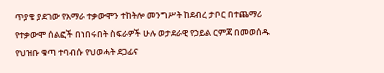ጥያቄ ያደገው የአማራ ተቃውሞን ተከትሎ መንግሥት ከደብረ ታቦር በተጨማሪ የተቃውሞ ሰልፎች በነበሩበት ስፍራዎች ሁሉ ወታደራዊ የኃይል ርምጃ በመወሰዱ የህዝቡ ቁጣ ተባብሱ የህወሓት ደጋፊና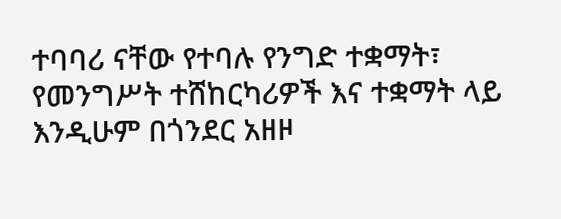ተባባሪ ናቸው የተባሉ የንግድ ተቋማት፣ የመንግሥት ተሸከርካሪዎች እና ተቋማት ላይ እንዲሁም በጎንደር አዘዞ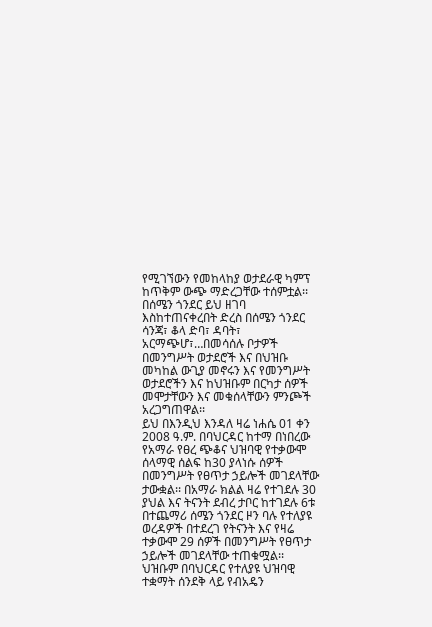የሚገኘውን የመከላከያ ወታደራዊ ካምፕ ከጥቅም ውጭ ማድረጋቸው ተሰምቷል፡፡
በሰሜን ጎንደር ይህ ዘገባ እስከተጠናቀረበት ድረስ በሰሜን ጎንደር ሳንጃ፣ ቆላ ድባ፣ ዳባት፣ አርማጭሆ፣…በመሳሰሉ ቦታዎች በመንግሥት ወታደሮች እና በህዝቡ መካከል ውጊያ መኖሩን እና የመንግሥት ወታደሮችን እና ከህዝቡም በርካታ ሰዎች መሞታቸውን እና መቁሰላቸውን ምንጮች አረጋግጠዋል፡፡
ይህ በእንዲህ እንዳለ ዛሬ ነሐሴ 01 ቀን 2008 ዓ.ም. በባህርዳር ከተማ በነበረው የአማራ የፀረ ጭቆና ህዝባዊ የተቃውሞ ሰላማዊ ሰልፍ ከ30 ያላነሱ ሰዎች በመንግሥት የፀጥታ ኃይሎች መገደላቸው ታውቋል፡፡ በአማራ ክልል ዛሬ የተገደሉ 30 ያህል እና ትናንት ደብረ ታቦር ከተገደሉ 6ቱ በተጨማሪ ሰሜን ጎንደር ዞን ባሉ የተለያዩ ወረዳዎች በተደረገ የትናንት እና የዛሬ ተቃውሞ 29 ሰዎች በመንግሥት የፀጥታ ኃይሎች መገደላቸው ተጠቁሟል፡፡ ህዝቡም በባህርዳር የተለያዩ ህዝባዊ ተቋማት ሰንደቅ ላይ የብአዴን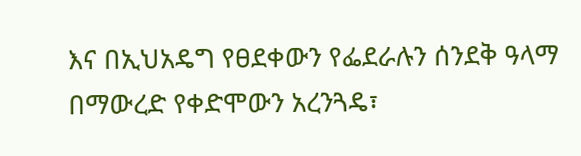እና በኢህአዴግ የፀደቀውን የፌደራሉን ሰንደቅ ዓላማ በማውረድ የቀድሞውን አረንጓዴ፣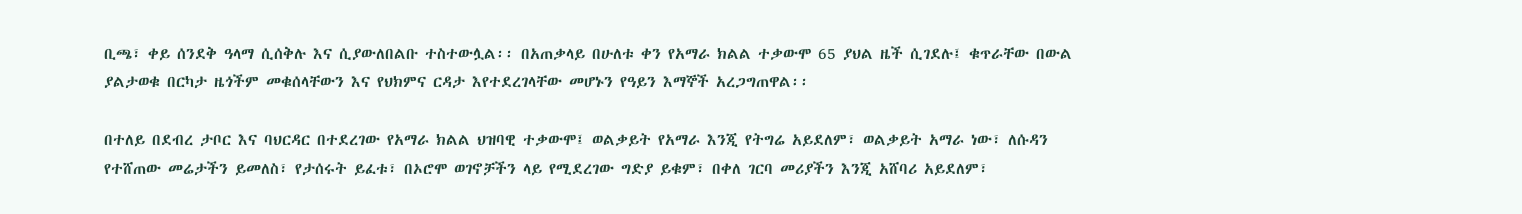ቢጫ፣ ቀይ ሰንደቅ ዓላማ ሲሰቅሉ እና ሲያውለበልቡ ተስተውሏል፡፡ በአጠቃላይ በሁለቱ ቀን የአማራ ክልል ተቃውሞ 65 ያህል ዜች ሲገደሉ፤ ቁጥራቸው በውል ያልታወቁ በርካታ ዜጎችም መቁሰላቸውን እና የህክምና ርዳታ እየተደረገላቸው መሆኑን የዓይን እማኞች አረጋግጠዋል፡፡

በተለይ በደብረ ታቦር እና ባህርዳር በተደረገው የአማራ ክልል ህዝባዊ ተቃውሞ፤ ወልቃይት የአማራ እንጂ የትግሬ አይደለም፣ ወልቃይት አማራ ነው፣ ለሱዳን የተሸጠው መሬታችን ይመለስ፣ የታሰሩት ይፈቱ፣ በኦሮሞ ወገኖቻችን ላይ የሚደረገው ግድያ ይቁም፣ በቀለ ገርባ መሪያችን እንጂ አሸባሪ አይደለም፣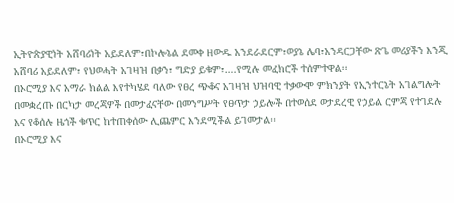ኢትዮጵያዊነት አሸባሪነት አይደለም፣በኮሎኔል ደመቀ ዘውዱ አንደራደርም፣ወያኔ ሌባ፣አንዳርጋቸው ጽጌ መሪያችን እንጂ አሸባሪ አይደለም፣ የህወሓት አገዛዝ በቃን፣ ግድያ ይቁም፣….የሚሉ መፈክሮች ተሰምተዋል፡፡
በኦሮሚያ እና አማራ ክልል እየተካሄደ ባለው የፀረ ጭቆና አገዛዝ ህዝባዊ ተቃውሞ ምክንያት የኢንተርኔት አገልግሎት በመቋረጡ በርካታ መረጃዎች በመታፈናቸው በመንግሥት የፀጥታ ኃይሎች በተወሰደ ወታደረዊ የኃይል ርምጃ የተገደሉ እና የቆሰሉ ዜጎች ቁጥር ከተጠቀሰው ሊጨምር እንደሚችል ይገመታል፡፡
በኦሮሚያ እና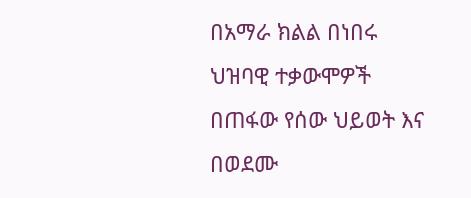በአማራ ክልል በነበሩ ህዝባዊ ተቃውሞዎች በጠፋው የሰው ህይወት እና በወደሙ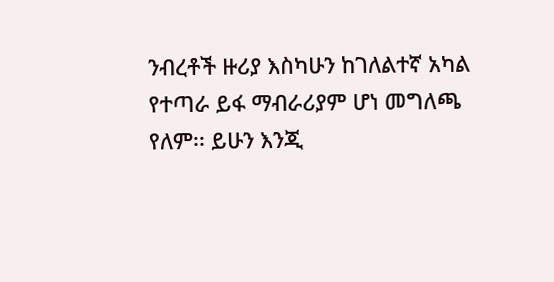ንብረቶች ዙሪያ እስካሁን ከገለልተኛ አካል የተጣራ ይፋ ማብራሪያም ሆነ መግለጫ የለም፡፡ ይሁን እንጂ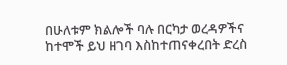በሁለቱም ክልሎች ባሉ በርካታ ወረዳዎችና ከተሞች ይህ ዘገባ እስከተጠናቀረበት ድረስ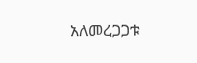አለመረጋጋቱ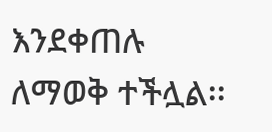እንደቀጠሉ ለማወቅ ተችሏል፡፡